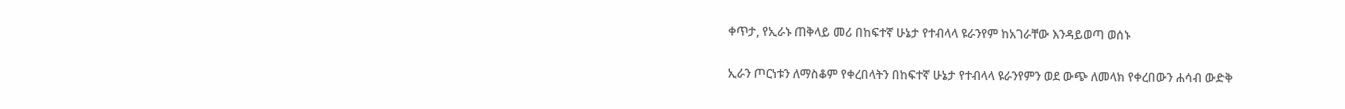ቀጥታ, የኢራኑ ጠቅላይ መሪ በከፍተኛ ሁኔታ የተብላላ ዩራንየም ከአገራቸው እንዳይወጣ ወሰኑ

ኢራን ጦርነቱን ለማስቆም የቀረበላትን በከፍተኛ ሁኔታ የተብላላ ዩራንየምን ወደ ውጭ ለመላክ የቀረበውን ሐሳብ ውድቅ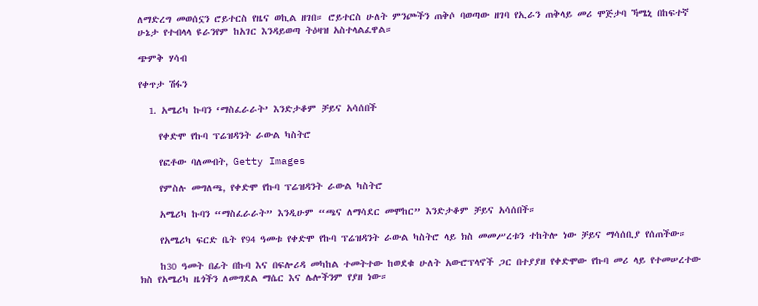ለማድረግ መወሰኗን ሮይተርስ የዜና ወኪል ዘገበ። ሮይተርስ ሁለት ምንጮችን ጠቅሶ ባወጣው ዘገባ የኢራን ጠቅላይ መሪ ሞጅታባ ኻሜኒ በከፍተኛ ሁኔታ የተብላላ ዩራንየም ከአገር እንዳይወጣ ትዕዛዝ አስተላልፈዋል።

ጭምቅ ሃሳብ

የቀጥታ ሽፋን

  1. አሜሪካ ኩባን ‘ማስፈራራት’ እንድታቆም ቻይና አሳሰበች

    የቀድሞ የኩባ ፕሬዝዳንት ራውል ካስትሮ

    የፎቶው ባለመብት, Getty Images

    የምስሉ መግለጫ, የቀድሞ የኩባ ፕሬዝዳንት ራውል ካስትሮ

    አሜሪካ ኩባን “ማስፈራራት” እንዲሁም “ጫና ለማሳደር መሞከር” እንድታቆም ቻይና አሳሰበች።

    የአሜሪካ ፍርድ ቤት የ94 ዓመቱ የቀድሞ የኩባ ፕሬዝዳንት ራውል ካስትሮ ላይ ክስ መመሥረቱን ተከትሎ ነው ቻይና ማሳሰቢያ የሰጠችው።

    ከ30 ዓመት በፊት በኩባ እና በፍሎሪዳ መካከል ተመትተው ከወደቁ ሁለት አውሮፕላኖች ጋር በተያያዘ የቀድሞው የኩባ መሪ ላይ የተመሠረተው ክስ የአሜሪካ ዜጎችን ለመግደል ማሴር እና ሌሎችንም የያዘ ነው።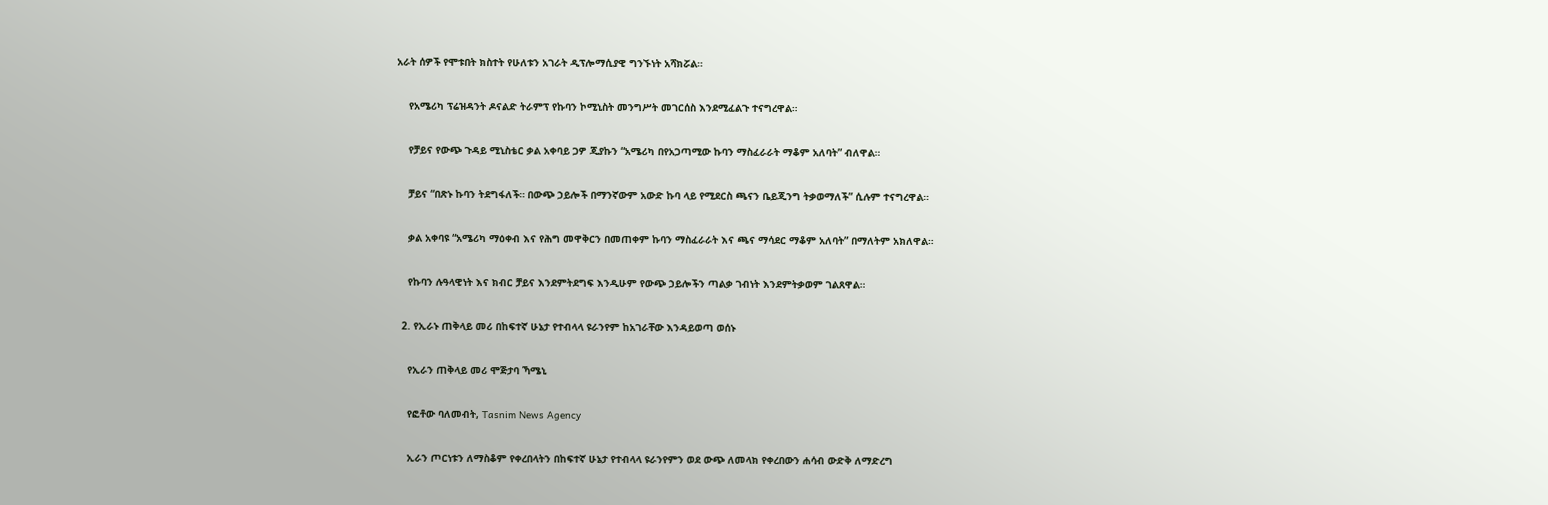አራት ሰዎች የሞቱበት ክስተት የሁለቱን አገራት ዲፕሎማሲያዊ ግንኙነት አሻክሯል።

    የአሜሪካ ፕሬዝዳንት ዶናልድ ትራምፕ የኩባን ኮሚኒስት መንግሥት መገርሰስ እንደሚፈልጉ ተናግረዋል።

    የቻይና የውጭ ጉዳይ ሚኒስቴር ቃል አቀባይ ጋዎ ጂያኩን “አሜሪካ በየአጋጣሚው ኩባን ማስፈራራት ማቆም አለባት” ብለዋል።

    ቻይና “በጽኑ ኩባን ትደግፋለች። በውጭ ኃይሎች በማንኛውም አውድ ኩባ ላይ የሚደርስ ጫናን ቤይጂንግ ትቃወማለች” ሲሉም ተናግረዋል።

    ቃል አቀባዩ “አሜሪካ ማዕቀብ እና የሕግ መዋቅርን በመጠቀም ኩባን ማስፈራራት እና ጫና ማሳደር ማቆም አለባት” በማለትም አክለዋል።

    የኩባን ሉዓላዊነት እና ክብር ቻይና እንደምትደግፍ እንዲሁም የውጭ ኃይሎችን ጣልቃ ገብነት እንደምትቃወም ገልጸዋል።

  2. የኢራኑ ጠቅላይ መሪ በከፍተኛ ሁኔታ የተብላላ ዩራንየም ከአገራቸው እንዳይወጣ ወሰኑ

    የኢራን ጠቅላይ መሪ ሞጅታባ ኻሜኒ

    የፎቶው ባለመብት, Tasnim News Agency

    ኢራን ጦርነቱን ለማስቆም የቀረበላትን በከፍተኛ ሁኔታ የተብላላ ዩራንየምን ወደ ውጭ ለመላክ የቀረበውን ሐሳብ ውድቅ ለማድረግ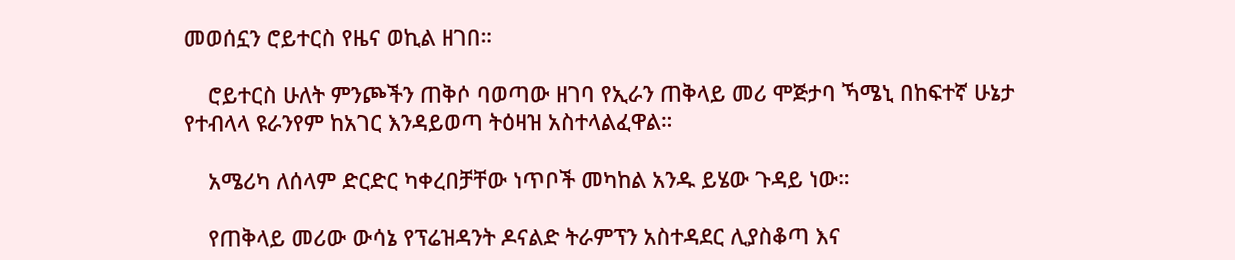መወሰኗን ሮይተርስ የዜና ወኪል ዘገበ።

    ሮይተርስ ሁለት ምንጮችን ጠቅሶ ባወጣው ዘገባ የኢራን ጠቅላይ መሪ ሞጅታባ ኻሜኒ በከፍተኛ ሁኔታ የተብላላ ዩራንየም ከአገር እንዳይወጣ ትዕዛዝ አስተላልፈዋል።

    አሜሪካ ለሰላም ድርድር ካቀረበቻቸው ነጥቦች መካከል አንዱ ይሄው ጉዳይ ነው።

    የጠቅላይ መሪው ውሳኔ የፕሬዝዳንት ዶናልድ ትራምፕን አስተዳደር ሊያስቆጣ እና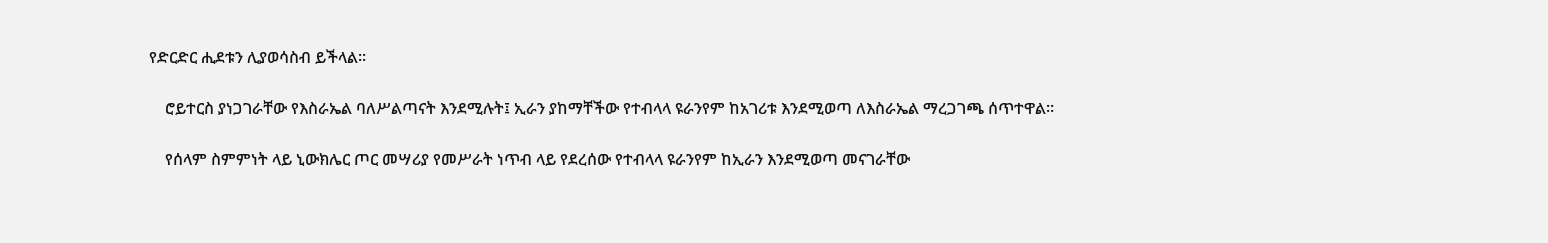የድርድር ሒደቱን ሊያወሳስብ ይችላል።

    ሮይተርስ ያነጋገራቸው የእስራኤል ባለሥልጣናት እንደሚሉት፤ ኢራን ያከማቸችው የተብላላ ዩራንየም ከአገሪቱ እንደሚወጣ ለእስራኤል ማረጋገጫ ሰጥተዋል።

    የሰላም ስምምነት ላይ ኒውክሌር ጦር መሣሪያ የመሥራት ነጥብ ላይ የደረሰው የተብላላ ዩራንየም ከኢራን እንደሚወጣ መናገራቸው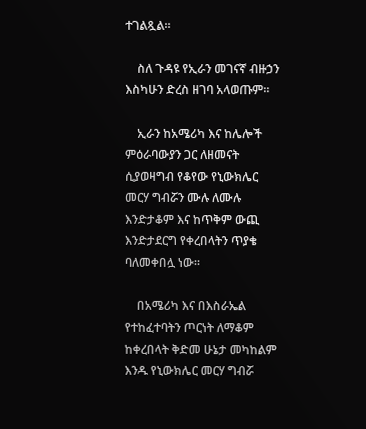ተገልጿል።

    ስለ ጉዳዩ የኢራን መገናኛ ብዙኃን እስካሁን ድረስ ዘገባ አላወጡም።

    ኢራን ከአሜሪካ እና ከሌሎች ምዕራባውያን ጋር ለዘመናት ሲያወዛግብ የቆየው የኒውክሌር መርሃ ግብሯን ሙሉ ለሙሉ እንድታቆም እና ከጥቅም ውጪ እንድታደርግ የቀረበላትን ጥያቄ ባለመቀበሏ ነው።

    በአሜሪካ እና በእስራኤል የተከፈተባትን ጦርነት ለማቆም ከቀረበላት ቅድመ ሁኔታ መካከልም እንዱ የኒውክሌር መርሃ ግብሯ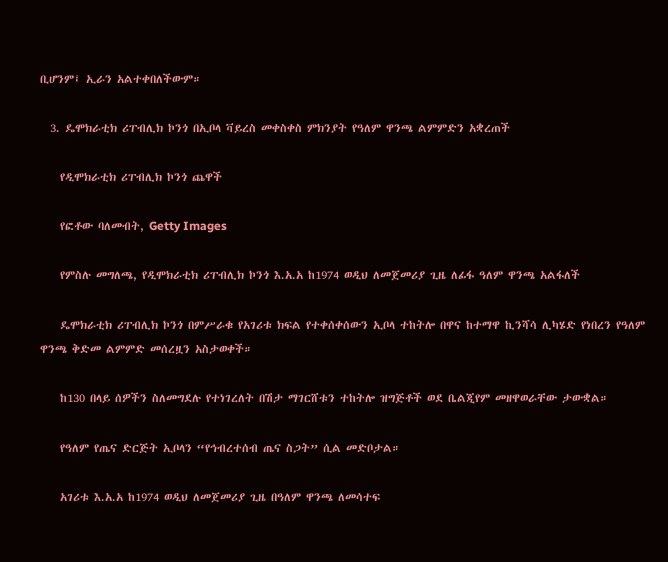ቢሆንም፤ ኢራን አልተቀበለችውም።

  3. ዴሞክራቲክ ሪፐብሊክ ኮንጎ በኢቦላ ቫይረስ መቀስቀስ ምክንያት የዓለም ዋንጫ ልምምድን አቋረጠች

    የዲሞክራቲክ ሪፐብሊክ ኮንጎ ጨዋች

    የፎቶው ባለመብት, Getty Images

    የምስሉ መግለጫ, የዲሞክራቲክ ሪፐብሊክ ኮንጎ እ.አ.አ ከ1974 ወዲህ ለመጀመሪያ ጊዜ ለፊፋ ዓለም ዋንጫ አልፋለች

    ዴሞክራቲክ ሪፐብሊክ ኮንጎ በምሥራቁ የአገሪቱ ክፍል የተቀሰቀሰውን ኢቦላ ተከትሎ በዋና ከተማዋ ኪንሻሳ ሊካሄድ የነበረን የዓለም ዋንጫ ቅድመ ልምምድ መሰረዟን አስታወቀች።

    ከ130 በላይ ሰዎችን ስለመግደሉ የተነገረለት በሽታ ማገርሸቱን ተከትሎ ዝግጅቶች ወደ ቤልጂየም መዘዋወራቸው ታውቋል።

    የዓለም የጤና ድርጅት ኢቦላን “የኅብረተሰብ ጤና ስጋት” ሲል መድቦታል።

    አገሪቱ እ.አ.አ ከ1974 ወዲህ ለመጀመሪያ ጊዜ በዓለም ዋንጫ ለመሳተፍ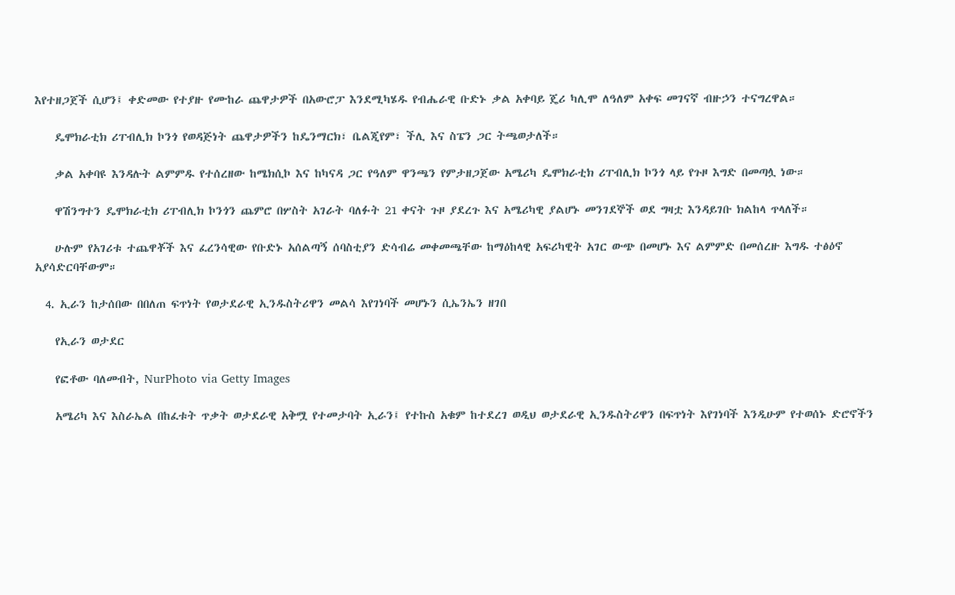እየተዘጋጀች ሲሆን፤ ቀድመው የተያዙ የሙከራ ጨዋታዎች በአውሮፓ እንደሚካሄዱ የብሔራዊ ቡድኑ ቃል አቀባይ ጄሪ ካሊሞ ለዓለም አቀፍ መገናኛ ብዙኃን ተናግረዋል።

    ዴሞክራቲክ ሪፐብሊክ ኮንጎ የወዳጅነት ጨዋታዎችን ከዴንማርክ፣ ቤልጂየም፣ ችሊ እና ስፔን ጋር ትጫወታለች።

    ቃል አቀባዩ እንዳሉት ልምምዱ የተሰረዘው ከሜክሲኮ እና ከካናዳ ጋር የዓለም ዋንጫን የምታዘጋጀው አሜሪካ ዴሞክራቲክ ሪፐብሊክ ኮንጎ ላይ የጉዞ እግድ በመጣሏ ነው።

    ዋሽንግተን ዴሞክራቲክ ሪፐብሊክ ኮንጎን ጨምሮ በሦስት አገራት ባለፉት 21 ቀናት ጉዞ ያደረጉ እና አሜሪካዊ ያልሆኑ መንገደኞች ወደ ግዛቷ እንዳይገቡ ክልከላ ጥላለች።

    ሁሉም የአገሪቱ ተጨዋቾች እና ፈረንሳዊው የቡድኑ አሰልጣኝ ሰባስቲያን ድሳብሬ መቀመጫቸው ከማዕከላዊ አፍሪካዊት አገር ውጭ በመሆኑ እና ልምምድ በመሰረዙ እግዱ ተፅዕኖ አያሳድርባቸውም።

  4. ኢራን ከታሰበው በበለጠ ፍጥነት የወታደራዊ ኢንዱስትሪዋን መልሳ እየገነባች መሆኑን ሲኤንኤን ዘገበ

    የኢራን ወታደር

    የፎቶው ባለመብት, NurPhoto via Getty Images

    አሜሪካ እና እስራኤል በከፈቱት ጥቃት ወታደራዊ አቅሟ የተመታባት ኢራን፤ የተኩስ አቁም ከተደረገ ወዲህ ወታደራዊ ኢንዱስትሪዋን በፍጥነት እየገነባች እንዲሁም የተወሰኑ ድሮኖችን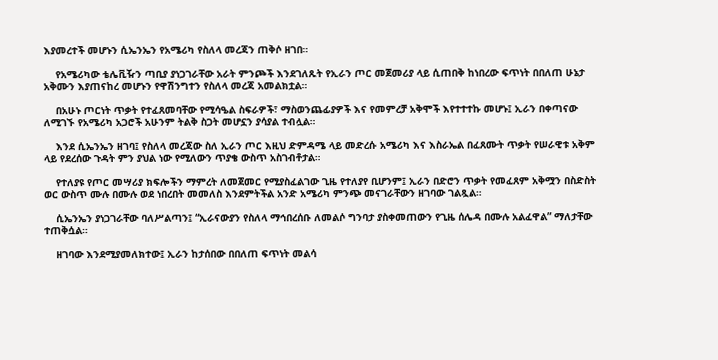እያመረተች መሆኑን ሲኤንኤን የአሜሪካ የስለላ መረጃን ጠቅሶ ዘገበ።

    የአሜሪካው ቴሌቪዥን ጣቢያ ያነጋገራቸው አራት ምንጮች እንደገለጹት የኢራን ጦር መጀመሪያ ላይ ሲጠበቅ ከነበረው ፍጥነት በበለጠ ሁኔታ አቅሙን እያጠናከረ መሆኑን የዋሽንግተን የስለላ መረጃ አመልክቷል።

    በአሁኑ ጦርነት ጥቃት የተፈጸመባቸው የሚሳዔል ስፍራዎች፣ ማስወንጨፊያዎች እና የመምረቻ አቅሞች እየተተተኩ መሆኑ፤ ኢራን በቀጣናው ለሚገኙ የአሜሪካ አጋሮች አሁንም ትልቅ ስጋት መሆኗን ያሳያል ተብሏል።

    እንደ ሲኤንኤን ዘገባ፤ የስለላ መረጃው ስለ ኢራን ጦር እዚህ ድምዳሜ ላይ መድረሱ አሜሪካ እና እስራኤል በፈጸሙት ጥቃት የሠራዊቱ አቅም ላይ የደረሰው ጉዳት ምን ያህል ነው የሚለውን ጥያቄ ውስጥ አስገብቶታል።

    የተለያዩ የጦር መሣሪያ ክፍሎችን ማምረት ለመጀመር የሚያስፈልገው ጊዜ የተለያየ ቢሆንም፤ ኢራን በድሮን ጥቃት የመፈጸም አቅሟን በስድስት ወር ውስጥ ሙሉ በሙሉ ወደ ነበረበት መመለስ እንደምትችል አንድ አሜሪካ ምንጭ መናገራቸውን ዘገባው ገልጿል።

    ሲኤንኤን ያነጋገራቸው ባለሥልጣን፤ “ኢራናውያን የስለላ ማኅበረሰቡ ለመልሶ ግንባታ ያስቀመጠውን የጊዜ ሰሌዳ በሙሉ አልፈዋል” ማለታቸው ተጠቅሷል።

    ዘገባው እንደሚያመለክተው፤ ኢራን ከታሰበው በበለጠ ፍጥነት መልሳ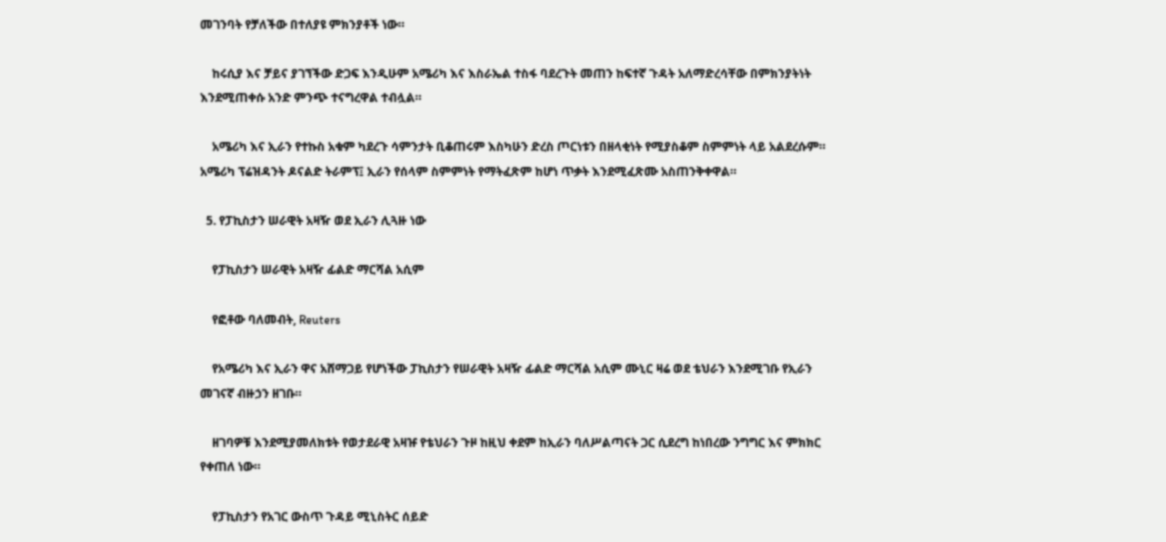መገንባት የቻለችው በተለያዩ ምክንያቶች ነው።

    ከሩሲያ እና ቻይና ያገኘችው ድጋፍ እንዲሁም አሜሪካ እና እስራኤል ተስፋ ባደረጉት መጠን ከፍተኛ ጉዳት አለማድረሳቸው በምክንያትነት እንደሚጠቀሱ አንድ ምንጭ ተናግረዋል ተብሏል።

    አሜሪካ እና ኢራን የተኩስ አቁም ካደረጉ ሳምንታት ቢቆጠሩም እስካሁን ድረስ ጦርነቱን በዘላቂነት የሚያስቆም ስምምነት ላይ አልደረሱም። አሜሪካ ፕሬዝዳንት ዶናልድ ትራምፕ፤ ኢራን የሰላም ስምምነት የማትፈጽም ከሆነ ጥቃት እንደሚፈጽሙ አስጠንቅቀዋል።

  5. የፓኪስታን ሠራዊት አዛዥ ወደ ኢራን ሊጓዙ ነው

    የፓኪስታን ሠራዊት አዛዥ ፊልድ ማርሻል አሲም

    የፎቶው ባለመብት, Reuters

    የአሜሪካ እና ኢራን ዋና አሸማጋይ የሆነችው ፓኪስታን የሠራዊት አዛዥ ፊልድ ማርሻል አሲም ሙኒር ዛሬ ወደ ቴህራን እንደሚገቡ የኢራን መገናኛ ብዙኃን ዘገቡ።

    ዘገባዎቹ እንደሚያመለክቱት የወታደራዊ አዛዡ የቴህራን ጉዞ ከዚህ ቀደም ከኢራን ባለሥልጣናት ጋር ሲደረግ ከነበረው ንግግር እና ምክክር የቀጠለ ነው።

    የፓኪስታን የአገር ውስጥ ጉዳይ ሚኒስትር ሰይድ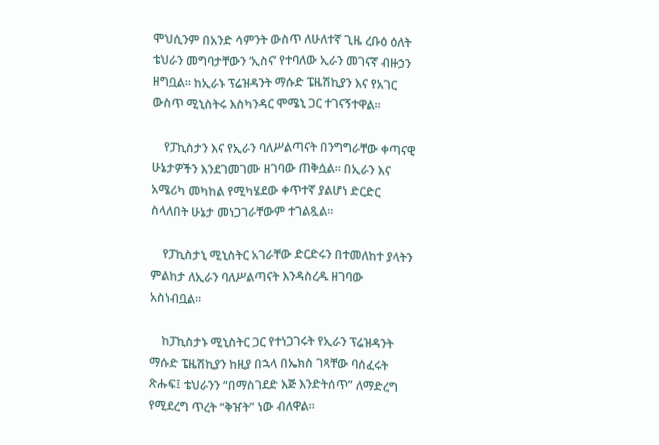ሞህሲንም በአንድ ሳምንት ውስጥ ለሁለተኛ ጊዜ ረቡዕ ዕለት ቴህራን መግባታቸውን ‘ኢስና’ የተባለው ኢራን መገናኛ ብዙኃን ዘግቧል። ከኢራኑ ፕሬዝዳንት ማሱድ ፔዜሽኪያን እና የአገር ውስጥ ሚኒስትሩ እስካንዳር ሞሜኒ ጋር ተገናኝተዋል።

    የፓኪስታን እና የኢራን ባለሥልጣናት በንግግራቸው ቀጣናዊ ሁኔታዎችን እንደገመገሙ ዘገባው ጠቅሷል። በኢራን እና አሜሪካ መካከል የሚካሄደው ቀጥተኛ ያልሆነ ድርድር ስላለበት ሁኔታ መነጋገራቸውም ተገልጿል።

    የፓኪስታኒ ሚኒስትር አገራቸው ድርድሩን በተመለከተ ያላትን ምልከታ ለኢራን ባለሥልጣናት እንዳስረዱ ዘገባው አስነብቧል።

    ከፓኪስታኑ ሚኒስትር ጋር የተነጋገሩት የኢራን ፕሬዝዳንት ማሱድ ፔዜሽኪያን ከዚያ በኋላ በኤክስ ገጻቸው ባሰፈሩት ጽሑፍ፤ ቴህራንን “በማስገደድ እጅ እንድትሰጥ” ለማድረግ የሚደረግ ጥረት “ቅዠት” ነው ብለዋል።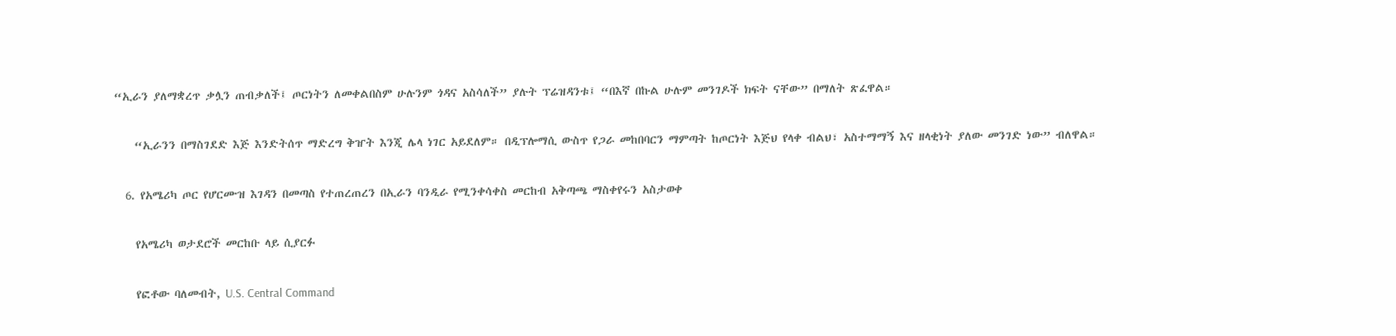“ኢራን ያለማቋረጥ ቃሏን ጠብቃለች፤ ጦርነትን ለመቀልበስም ሁሉንም ጎዳና አስሳለች” ያሉት ፕሬዝዳንቱ፤ “በእኛ በኩል ሁሉም መንገዶች ክፍት ናቸው” በማለት ጽፈዋል።

    “ኢራንን በማስገደድ እጅ እንድትሰጥ ማድረግ ቅዠት እንጂ ሌላ ነገር አይደለም። በዲፕሎማሲ ውስጥ የጋራ መከበባርን ማምጣት ከጦርነት እጅህ የላቀ ብልህ፣ አስተማማኝ እና ዘላቂነት ያለው መንገድ ነው” ብለዋል።

  6. የአሜሪካ ጦር የሆርሙዝ እገዳን በመጣስ የተጠረጠረን በኢራን ባንዲራ የሚንቀሳቀስ መርከብ አቅጣጫ ማስቀየሩን አስታወቀ

    የአሜሪካ ወታደሮች መርከቡ ላይ ሲያርፉ

    የፎቶው ባለመብት, U.S. Central Command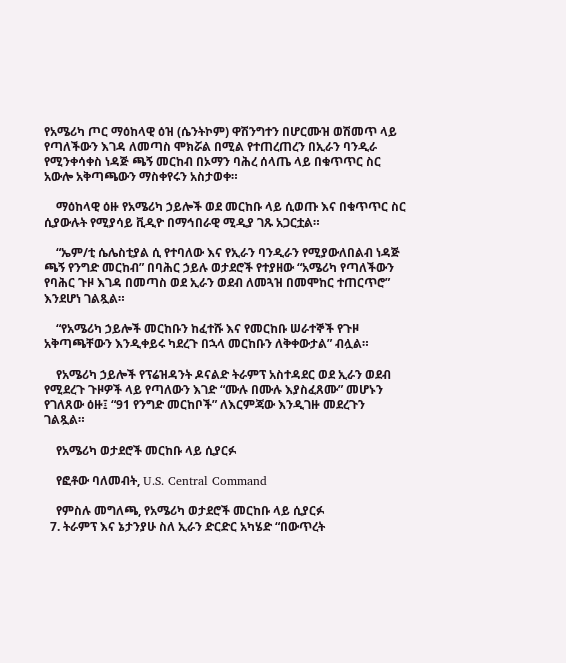የአሜሪካ ጦር ማዕከላዊ ዕዝ (ሴንትኮም) ዋሽንግተን በሆርሙዝ ወሽመጥ ላይ የጣለችውን እገዳ ለመጣስ ሞክሯል በሚል የተጠረጠረን በኢራን ባንዲራ የሚንቀሳቀስ ነዳጅ ጫኝ መርከብ በኦማን ባሕረ ሰላጤ ላይ በቁጥጥር ስር አውሎ አቅጣጫውን ማስቀየሩን አስታወቀ።

    ማዕከላዊ ዕዙ የአሜሪካ ኃይሎች ወደ መርከቡ ላይ ሲወጡ እና በቁጥጥር ስር ሲያውሉት የሚያሳይ ቪዲዮ በማኅበራዊ ሚዲያ ገጹ አጋርቷል።

    “ኤም/ቲ ሴሌስቲያል ሲ የተባለው እና የኢራን ባንዲራን የሚያውለበልብ ነዳጅ ጫኝ የንግድ መርከብ” በባሕር ኃይሉ ወታደሮች የተያዘው “አሜሪካ የጣለችውን የባሕር ጉዞ እገዳ በመጣስ ወደ ኢራን ወደብ ለመጓዝ በመሞከር ተጠርጥሮ” እንደሆነ ገልጿል።

    “የአሜሪካ ኃይሎች መርከቡን ከፈተሹ እና የመርከቡ ሠራተኞች የጉዞ አቅጣጫቸውን እንዲቀይሩ ካደረጉ በኋላ መርከቡን ለቅቀውታል” ብሏል።

    የአሜሪካ ኃይሎች የፕሬዝዳንት ዶናልድ ትራምፕ አስተዳደር ወደ ኢራን ወደብ የሚደረጉ ጉዞዎች ላይ የጣለውን እገድ “ሙሉ በሙሉ እያስፈጸሙ” መሆኑን የገለጸው ዕዙ፤ “91 የንግድ መርከቦች” ለእርምጃው እንዲገዙ መደረጉን ገልጿል።

    የአሜሪካ ወታደሮች መርከቡ ላይ ሲያርፉ

    የፎቶው ባለመብት, U.S. Central Command

    የምስሉ መግለጫ, የአሜሪካ ወታደሮች መርከቡ ላይ ሲያርፉ
  7. ትራምፕ እና ኔታንያሁ ስለ ኢራን ድርድር አካሄድ “በውጥረት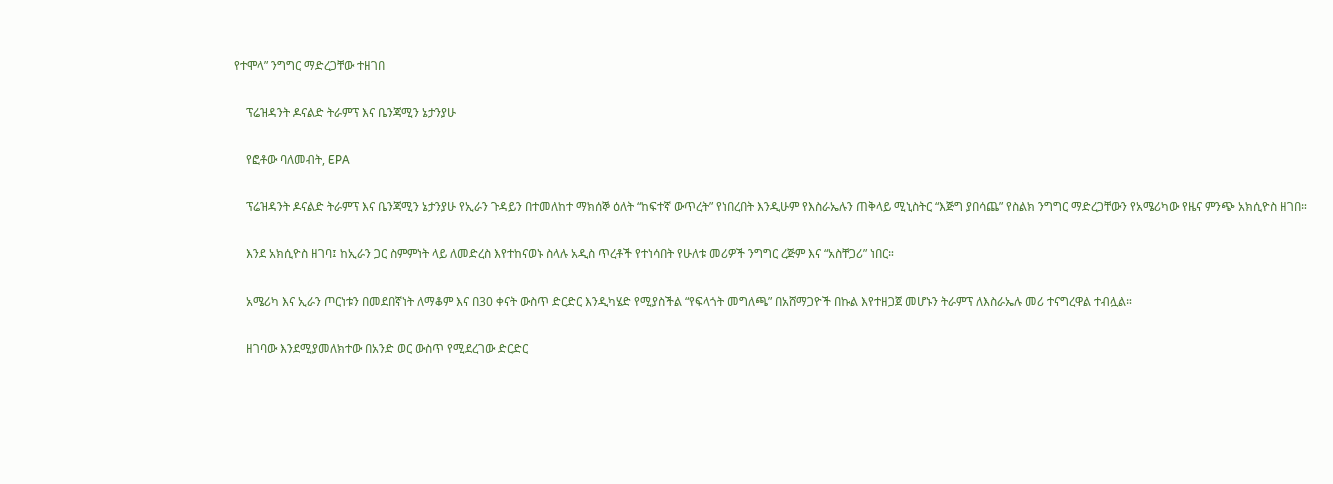የተሞላ” ንግግር ማድረጋቸው ተዘገበ

    ፕሬዝዳንት ዶናልድ ትራምፕ እና ቤንጃሚን ኔታንያሁ

    የፎቶው ባለመብት, EPA

    ፕሬዝዳንት ዶናልድ ትራምፕ እና ቤንጃሚን ኔታንያሁ የኢራን ጉዳይን በተመለከተ ማክሰኞ ዕለት “ከፍተኛ ውጥረት” የነበረበት እንዲሁም የእስራኤሉን ጠቅላይ ሚኒስትር “እጅግ ያበሳጨ” የስልክ ንግግር ማድረጋቸውን የአሜሪካው የዜና ምንጭ አክሲዮስ ዘገበ።

    እንደ አክሲዮስ ዘገባ፤ ከኢራን ጋር ስምምነት ላይ ለመድረስ እየተከናወኑ ስላሉ አዲስ ጥረቶች የተነሳበት የሁለቱ መሪዎች ንግግር ረጅም እና “አስቸጋሪ” ነበር።

    አሜሪካ እና ኢራን ጦርነቱን በመደበኛነት ለማቆም እና በ30 ቀናት ውስጥ ድርድር እንዲካሄድ የሚያስችል “የፍላጎት መግለጫ” በአሸማጋዮች በኩል እየተዘጋጀ መሆኑን ትራምፕ ለእስራኤሉ መሪ ተናግረዋል ተብሏል።

    ዘገባው እንደሚያመለክተው በአንድ ወር ውስጥ የሚደረገው ድርድር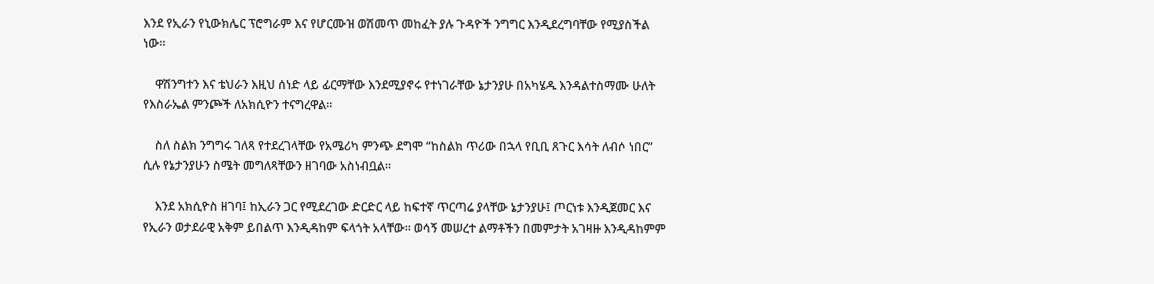እንደ የኢራን የኒውክሌር ፕሮግራም እና የሆርሙዝ ወሽመጥ መከፈት ያሉ ጉዳዮች ንግግር እንዲደረግባቸው የሚያስችል ነው።

    ዋሽንግተን እና ቴህራን እዚህ ሰነድ ላይ ፊርማቸው እንደሚያኖሩ የተነገራቸው ኔታንያሁ በአካሄዱ እንዳልተስማሙ ሁለት የእስራኤል ምንጮች ለአክሲዮን ተናግረዋል።

    ስለ ስልክ ንግግሩ ገለጻ የተደረገላቸው የአሜሪካ ምንጭ ደግሞ “ከስልክ ጥሪው በኋላ የቢቢ ጸጉር እሳት ለብሶ ነበር” ሲሉ የኔታንያሁን ስሜት መግለጻቸውን ዘገባው አስነብቧል።

    እንደ አክሲዮስ ዘገባ፤ ከኢራን ጋር የሚደረገው ድርድር ላይ ከፍተኛ ጥርጣሬ ያላቸው ኔታንያሁ፤ ጦርነቱ እንዲጀመር እና የኢራን ወታደራዊ አቅም ይበልጥ እንዲዳከም ፍላጎት አላቸው። ወሳኝ መሠረተ ልማቶችን በመምታት አገዛዙ እንዲዳከምም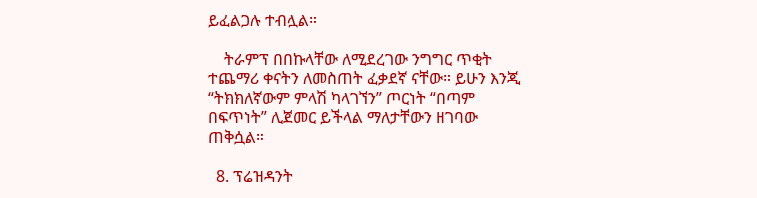ይፈልጋሉ ተብሏል።

    ትራምፕ በበኩላቸው ለሚደረገው ንግግር ጥቂት ተጨማሪ ቀናትን ለመስጠት ፈቃደኛ ናቸው። ይሁን እንጂ “ትክክለኛውም ምላሽ ካላገኘን” ጦርነት “በጣም በፍጥነት” ሊጀመር ይችላል ማለታቸውን ዘገባው ጠቅሷል።

  8. ፕሬዝዳንት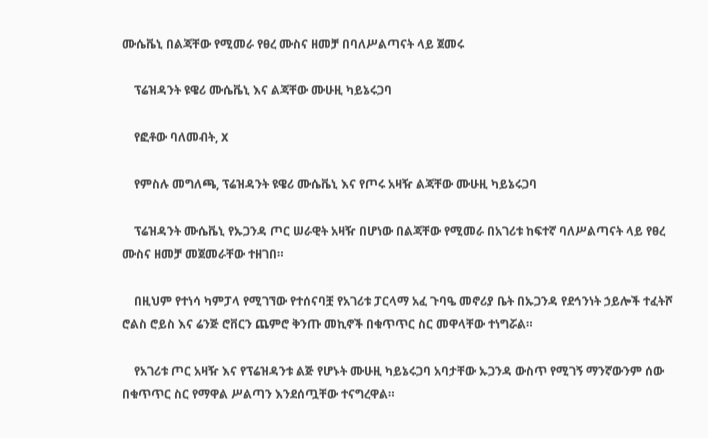ሙሴቬኒ በልጃቸው የሚመራ የፀረ ሙስና ዘመቻ በባለሥልጣናት ላይ ጀመሩ

    ፕሬዝዳንት ዩዌሪ ሙሴቬኒ እና ልጃቸው ሙሁዚ ካይኔሩጋባ

    የፎቶው ባለመብት, X

    የምስሉ መግለጫ, ፕሬዝዳንት ዩዌሪ ሙሴቬኒ እና የጦሩ አዛዥ ልጃቸው ሙሁዚ ካይኔሩጋባ

    ፕሬዝዳንት ሙሴቬኒ የኡጋንዳ ጦር ሠራዊት አዛዥ በሆነው በልጃቸው የሚመራ በአገሪቱ ከፍተኛ ባለሥልጣናት ላይ የፀረ ሙስና ዘመቻ መጀመራቸው ተዘገበ።

    በዚህም የተነሳ ካምፓላ የሚገኘው የተሰናባቿ የአገሪቱ ፓርላማ አፈ ጉባዔ መኖሪያ ቤት በኡጋንዳ የደኅንነት ኃይሎች ተፈትሾ ሮልስ ሮይስ እና ሬንጅ ሮቨርን ጨምሮ ቅንጡ መኪኖች በቁጥጥር ስር መዋላቸው ተነግሯል።

    የአገሪቱ ጦር አዛዥ እና የፕሬዝዳንቱ ልጅ የሆኑት ሙሁዚ ካይኔሩጋባ አባታቸው ኡጋንዳ ውስጥ የሚገኝ ማንኛውንም ሰው በቁጥጥር ስር የማዋል ሥልጣን እንደሰጧቸው ተናግረዋል።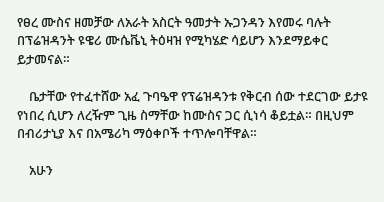የፀረ ሙስና ዘመቻው ለአራት አስርት ዓመታት ኡጋንዳን እየመሩ ባሉት በፕሬዝዳንት ዩዌሪ ሙሴቬኒ ትዕዛዝ የሚካሄድ ሳይሆን እንደማይቀር ይታመናል።

    ቤታቸው የተፈተሸው አፈ ጉባዔዋ የፕሬዝዳንቱ የቅርብ ሰው ተደርገው ይታዩ የነበረ ሲሆን ለረዥም ጊዜ ስማቸው ከሙስና ጋር ሲነሳ ቆይቷል። በዚህም በብሪታኒያ እና በአሜሪካ ማዕቀቦች ተጥሎባቸዋል።

    አሁን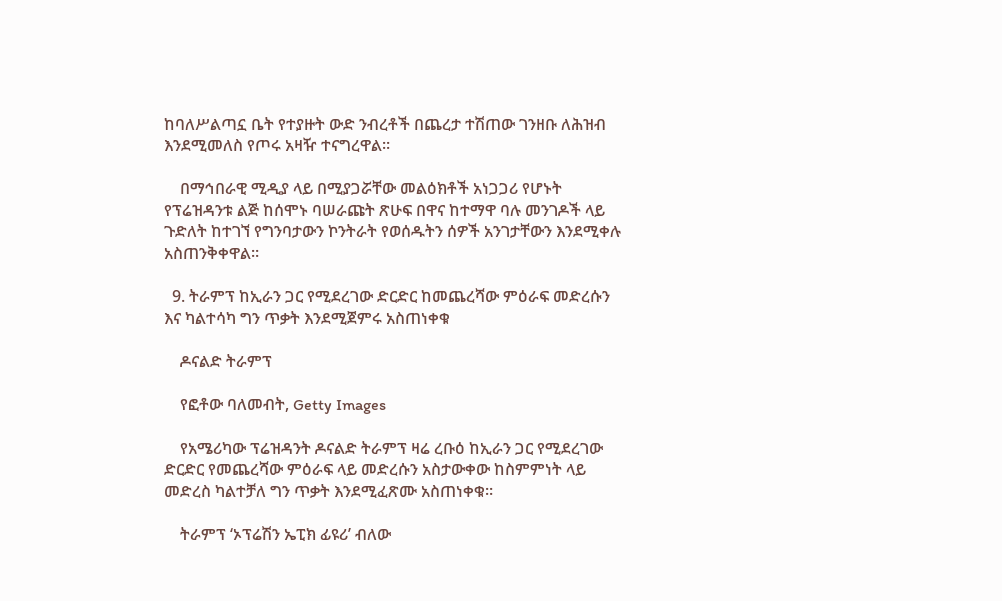ከባለሥልጣኗ ቤት የተያዙት ውድ ንብረቶች በጨረታ ተሽጠው ገንዘቡ ለሕዝብ እንደሚመለስ የጦሩ አዛዥ ተናግረዋል።

    በማኅበራዊ ሚዲያ ላይ በሚያጋሯቸው መልዕክቶች አነጋጋሪ የሆኑት የፕሬዝዳንቱ ልጅ ከሰሞኑ ባሠራጩት ጽሁፍ በዋና ከተማዋ ባሉ መንገዶች ላይ ጉድለት ከተገኘ የግንባታውን ኮንትራት የወሰዱትን ሰዎች አንገታቸውን እንደሚቀሉ አስጠንቅቀዋል።

  9. ትራምፕ ከኢራን ጋር የሚደረገው ድርድር ከመጨረሻው ምዕራፍ መድረሱን እና ካልተሳካ ግን ጥቃት እንደሚጀምሩ አስጠነቀቁ

    ዶናልድ ትራምፕ

    የፎቶው ባለመብት, Getty Images

    የአሜሪካው ፕሬዝዳንት ዶናልድ ትራምፕ ዛሬ ረቡዕ ከኢራን ጋር የሚደረገው ድርድር የመጨረሻው ምዕራፍ ላይ መድረሱን አስታውቀው ከስምምነት ላይ መድረስ ካልተቻለ ግን ጥቃት እንደሚፈጽሙ አስጠነቀቁ።

    ትራምፕ ‘ኦፕሬሽን ኤፒክ ፊዩሪ’ ብለው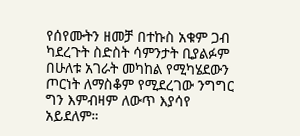የሰየሙትን ዘመቻ በተኩስ አቁም ጋብ ካደረጉት ስድስት ሳምንታት ቢያልፉም በሁለቱ አገራት መካከል የሚካሄደውን ጦርነት ለማስቆም የሚደረገው ንግግር ግን እምብዛም ለውጥ እያሳየ አይደለም።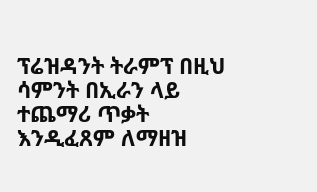ፕሬዝዳንት ትራምፕ በዚህ ሳምንት በኢራን ላይ ተጨማሪ ጥቃት እንዲፈጸም ለማዘዝ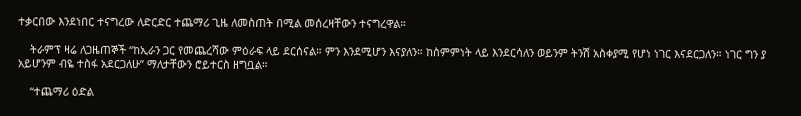ተቃርበው እንደነበር ተናግረው ለድርድር ተጨማሪ ጊዜ ለመስጠት በሚል መሰረዛቸውን ተናግረዋል።

    ትራምፕ ዛሬ ለጋዜጠኞች “ከኢራን ጋር የመጨረሻው ምዕራፍ ላይ ደርሰናል። ምን እንደሚሆን እናያለን። ከስምምነት ላይ እንደርሳለን ወይንም ትንሽ አስቀያሚ የሆነ ነገር እናደርጋለን። ነገር ግን ያ አይሆንም ብዬ ተስፋ አደርጋለሁ” ማለታቸውን ሮይተርስ ዘግቧል።

    “ተጨማሪ ዕድል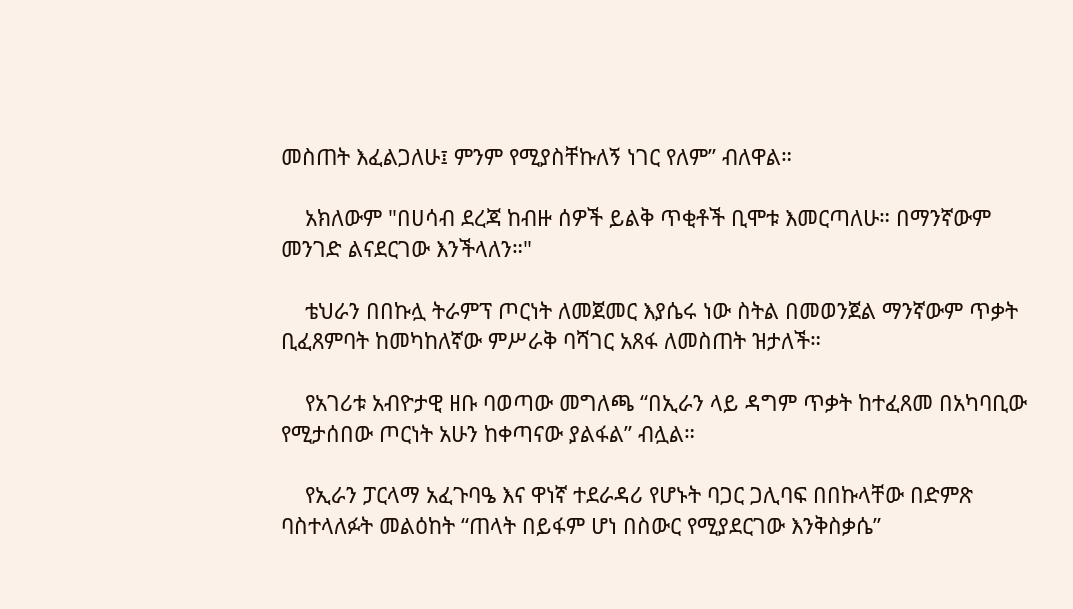መስጠት እፈልጋለሁ፤ ምንም የሚያስቸኩለኝ ነገር የለም” ብለዋል።

    አክለውም "በሀሳብ ደረጃ ከብዙ ሰዎች ይልቅ ጥቂቶች ቢሞቱ እመርጣለሁ። በማንኛውም መንገድ ልናደርገው እንችላለን።"

    ቴህራን በበኩሏ ትራምፕ ጦርነት ለመጀመር እያሴሩ ነው ስትል በመወንጀል ማንኛውም ጥቃት ቢፈጸምባት ከመካከለኛው ምሥራቅ ባሻገር አጸፋ ለመስጠት ዝታለች።

    የአገሪቱ አብዮታዊ ዘቡ ባወጣው መግለጫ “በኢራን ላይ ዳግም ጥቃት ከተፈጸመ በአካባቢው የሚታሰበው ጦርነት አሁን ከቀጣናው ያልፋል” ብሏል።

    የኢራን ፓርላማ አፈጉባዔ እና ዋነኛ ተደራዳሪ የሆኑት ባጋር ጋሊባፍ በበኩላቸው በድምጽ ባስተላለፉት መልዕከት “ጠላት በይፋም ሆነ በስውር የሚያደርገው እንቅስቃሴ”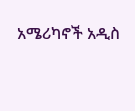አሜሪካኖች አዲስ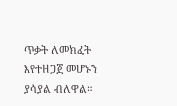ጥቃት ለመክፈት እየተዘጋጀ መሆኑን ያሳያል ብለዋል።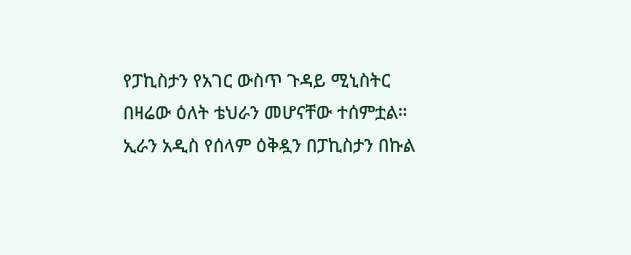የፓኪስታን የአገር ውስጥ ጉዳይ ሚኒስትር በዛሬው ዕለት ቴህራን መሆናቸው ተሰምቷል። ኢራን አዲስ የሰላም ዕቅዷን በፓኪስታን በኩል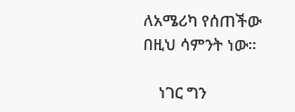ለአሜሪካ የሰጠችው በዚህ ሳምንት ነው።

    ነገር ግን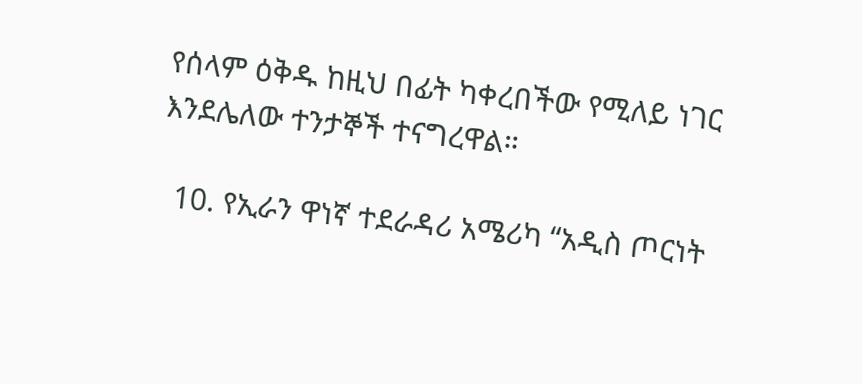የሰላም ዕቅዱ ከዚህ በፊት ካቀረበችው የሚለይ ነገር እንደሌለው ተንታኞች ተናግረዋል።

  10. የኢራን ዋነኛ ተደራዳሪ አሜሪካ “አዲስ ጦርነት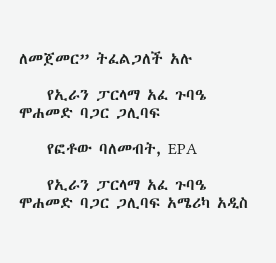ለመጀመር” ትፈልጋለች አሉ

    የኢራን ፓርላማ አፈ ጉባዔ ሞሐመድ ባጋር ጋሊባፍ

    የፎቶው ባለመብት, EPA

    የኢራን ፓርላማ አፈ ጉባዔ ሞሐመድ ባጋር ጋሊባፍ አሜሪካ አዲስ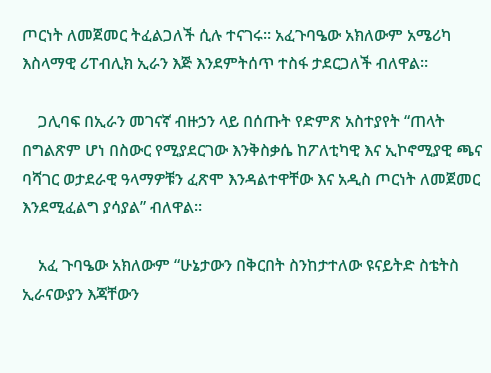ጦርነት ለመጀመር ትፈልጋለች ሲሉ ተናገሩ። አፈጉባዔው አክለውም አሜሪካ እስላማዊ ሪፐብሊክ ኢራን እጅ እንደምትሰጥ ተስፋ ታደርጋለች ብለዋል።

    ጋሊባፍ በኢራን መገናኛ ብዙኃን ላይ በሰጡት የድምጽ አስተያየት “ጠላት በግልጽም ሆነ በስውር የሚያደርገው እንቅስቃሴ ከፖለቲካዊ እና ኢኮኖሚያዊ ጫና ባሻገር ወታደራዊ ዓላማዎቹን ፈጽሞ እንዳልተዋቸው እና አዲስ ጦርነት ለመጀመር እንደሚፈልግ ያሳያል” ብለዋል።

    አፈ ጉባዔው አክለውም “ሁኔታውን በቅርበት ስንከታተለው ዩናይትድ ስቴትስ ኢራናውያን እጃቸውን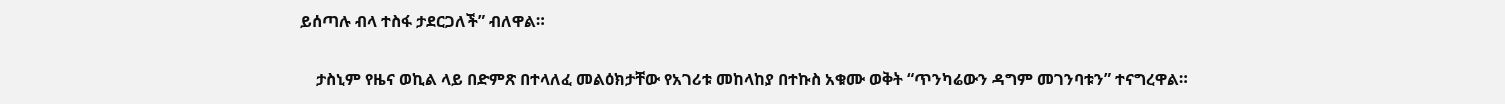ይሰጣሉ ብላ ተስፋ ታደርጋለች” ብለዋል።

    ታስኒም የዜና ወኪል ላይ በድምጽ በተላለፈ መልዕክታቸው የአገሪቱ መከላከያ በተኩስ አቁሙ ወቅት “ጥንካሬውን ዳግም መገንባቱን” ተናግረዋል።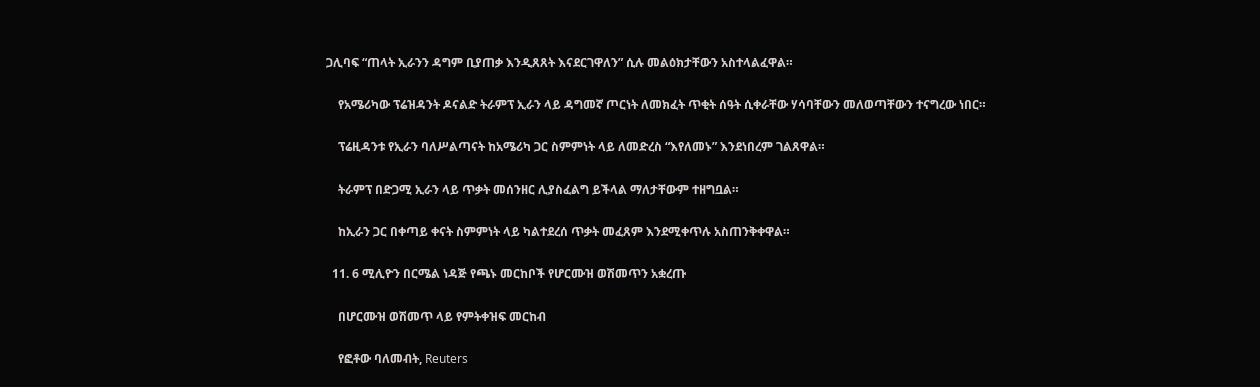ጋሊባፍ “ጠላት ኢራንን ዳግም ቢያጠቃ እንዲጸጸት እናደርገዋለን” ሲሉ መልዕክታቸውን አስተላልፈዋል።

    የአሜሪካው ፕሬዝዳንት ዶናልድ ትራምፕ ኢራን ላይ ዳግመኛ ጦርነት ለመክፈት ጥቂት ሰዓት ሲቀራቸው ሃሳባቸውን መለወጣቸውን ተናግረው ነበር።

    ፕሬዚዳንቱ የኢራን ባለሥልጣናት ከአሜሪካ ጋር ስምምነት ላይ ለመድረስ “እየለመኑ” እንደነበረም ገልጸዋል።

    ትራምፕ በድጋሚ ኢራን ላይ ጥቃት መሰንዘር ሊያስፈልግ ይችላል ማለታቸውም ተዘግቧል።

    ከኢራን ጋር በቀጣይ ቀናት ስምምነት ላይ ካልተደረሰ ጥቃት መፈጸም እንደሚቀጥሉ አስጠንቅቀዋል።

  11. 6 ሚሊዮን በርሜል ነዳጅ የጫኑ መርከቦች የሆርሙዝ ወሽመጥን አቋረጡ

    በሆርሙዝ ወሽመጥ ላይ የምትቀዝፍ መርከብ

    የፎቶው ባለመብት, Reuters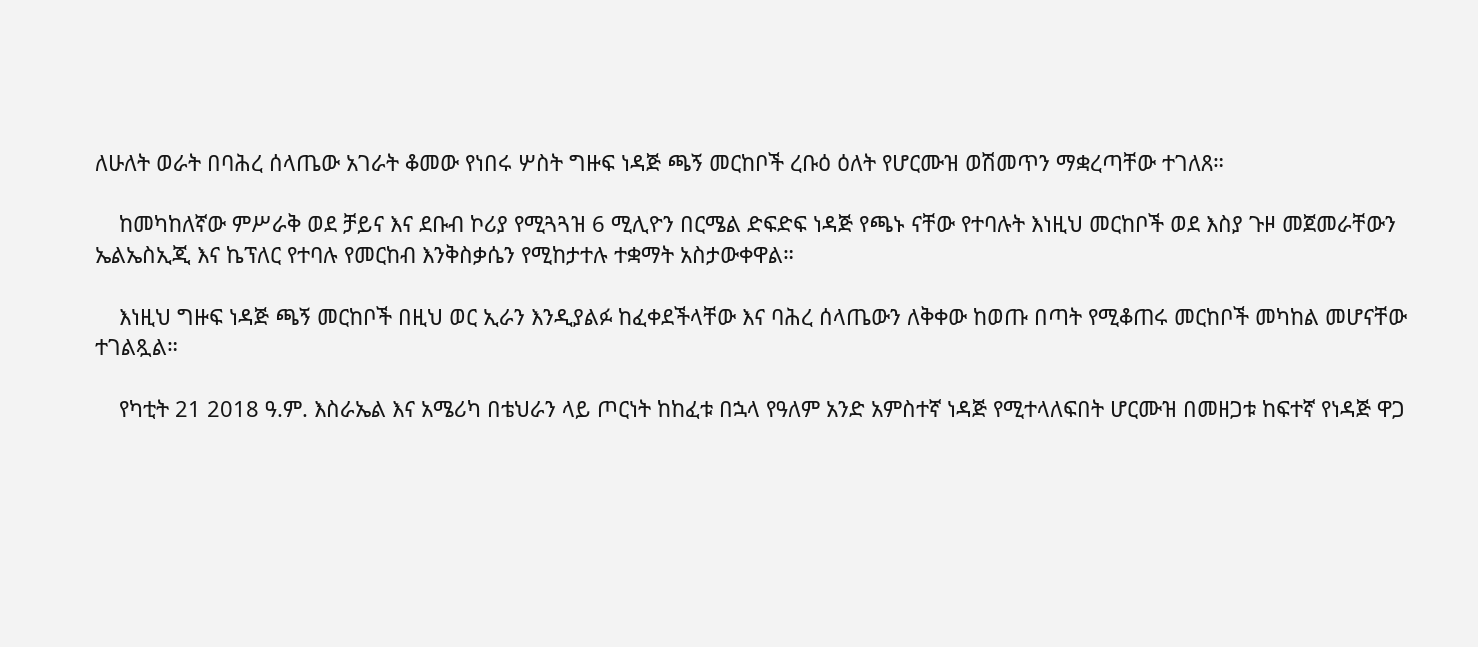ለሁለት ወራት በባሕረ ሰላጤው አገራት ቆመው የነበሩ ሦስት ግዙፍ ነዳጅ ጫኝ መርከቦች ረቡዕ ዕለት የሆርሙዝ ወሽመጥን ማቋረጣቸው ተገለጸ።

    ከመካከለኛው ምሥራቅ ወደ ቻይና እና ደቡብ ኮሪያ የሚጓጓዝ 6 ሚሊዮን በርሜል ድፍድፍ ነዳጅ የጫኑ ናቸው የተባሉት እነዚህ መርከቦች ወደ እስያ ጉዞ መጀመራቸውን ኤልኤስኢጂ እና ኬፕለር የተባሉ የመርከብ እንቅስቃሴን የሚከታተሉ ተቋማት አስታውቀዋል።

    እነዚህ ግዙፍ ነዳጅ ጫኝ መርከቦች በዚህ ወር ኢራን እንዲያልፉ ከፈቀደችላቸው እና ባሕረ ሰላጤውን ለቅቀው ከወጡ በጣት የሚቆጠሩ መርከቦች መካከል መሆናቸው ተገልጿል።

    የካቲት 21 2018 ዓ.ም. እስራኤል እና አሜሪካ በቴህራን ላይ ጦርነት ከከፈቱ በኋላ የዓለም አንድ አምስተኛ ነዳጅ የሚተላለፍበት ሆርሙዝ በመዘጋቱ ከፍተኛ የነዳጅ ዋጋ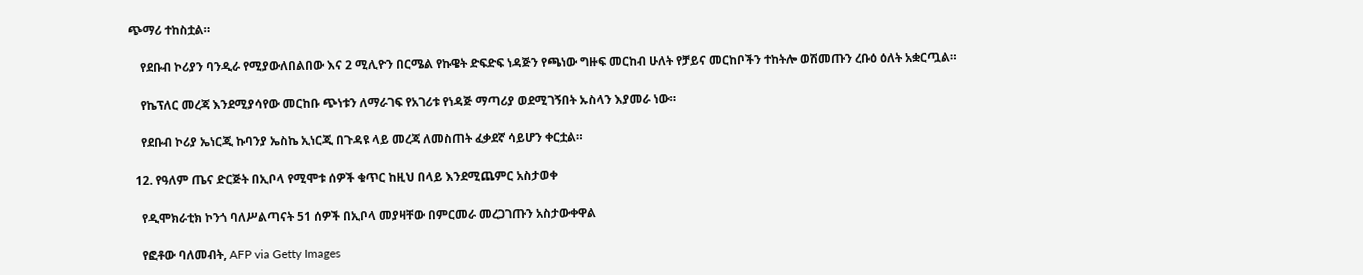ጭማሪ ተከስቷል።

    የደቡብ ኮሪያን ባንዲራ የሚያውለበልበው እና 2 ሚሊዮን በርሜል የኩዌት ድፍድፍ ነዳጅን የጫነው ግዙፍ መርከብ ሁለት የቻይና መርከቦችን ተከትሎ ወሽመጡን ረቡዕ ዕለት አቋርጧል።

    የኬፕለር መረጃ እንደሚያሳየው መርከቡ ጭነቱን ለማራገፍ የአገሪቱ የነዳጅ ማጣሪያ ወደሚገኝበት ኡስላን እያመራ ነው።

    የደቡብ ኮሪያ ኤነርጂ ኩባንያ ኤስኬ ኢነርጂ በጉዳዩ ላይ መረጃ ለመስጠት ፈቃደኛ ሳይሆን ቀርቷል።

  12. የዓለም ጤና ድርጅት በኢቦላ የሚሞቱ ሰዎች ቁጥር ከዚህ በላይ እንደሚጨምር አስታወቀ

    የዲሞክራቲክ ኮንጎ ባለሥልጣናት 51 ሰዎች በኢቦላ መያዛቸው በምርመራ መረጋገጡን አስታውቀዋል

    የፎቶው ባለመብት, AFP via Getty Images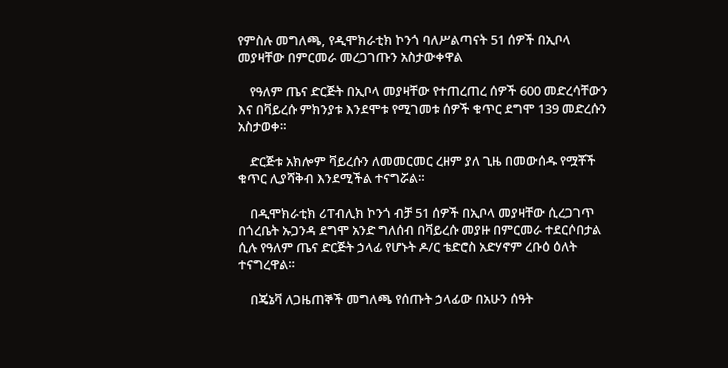የምስሉ መግለጫ, የዲሞክራቲክ ኮንጎ ባለሥልጣናት 51 ሰዎች በኢቦላ መያዛቸው በምርመራ መረጋገጡን አስታውቀዋል

    የዓለም ጤና ድርጅት በኢቦላ መያዛቸው የተጠረጠረ ሰዎች 600 መድረሳቸውን እና በቫይረሱ ምክንያቱ እንደሞቱ የሚገመቱ ሰዎች ቁጥር ደግሞ 139 መድረሱን አስታወቀ።

    ድርጅቱ አክሎም ቫይረሱን ለመመርመር ረዘም ያለ ጊዜ በመውሰዱ የሟቾች ቁጥር ሊያሻቅብ እንደሚችል ተናግሯል።

    በዲሞክራቲክ ሪፐብሊክ ኮንጎ ብቻ 51 ሰዎች በኢቦላ መያዛቸው ሲረጋገጥ በጎረቤት ኡጋንዳ ደግሞ አንድ ግለሰብ በቫይረሱ መያዙ በምርመራ ተደርሶበታል ሲሉ የዓለም ጤና ድርጅት ኃላፊ የሆኑት ዶ/ር ቴድሮስ አድሃኖም ረቡዕ ዕለት ተናግረዋል።

    በጄኔቫ ለጋዜጠኞች መግለጫ የሰጡት ኃላፊው በአሁን ሰዓት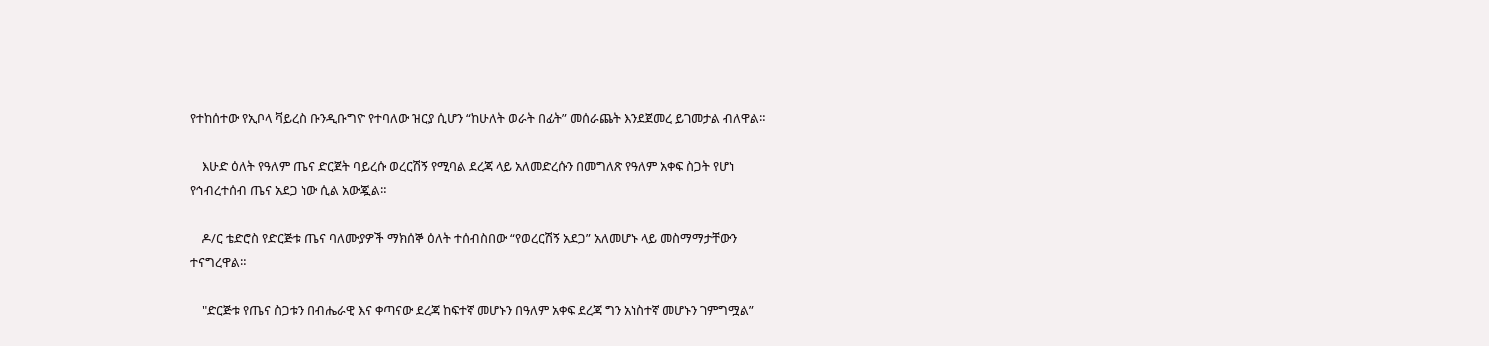የተከሰተው የኢቦላ ቫይረስ ቡንዲቡግዮ የተባለው ዝርያ ሲሆን “ከሁለት ወራት በፊት” መሰራጨት እንደጀመረ ይገመታል ብለዋል።

    እሁድ ዕለት የዓለም ጤና ድርጀት ባይረሱ ወረርሽኝ የሚባል ደረጃ ላይ አለመድረሱን በመግለጽ የዓለም አቀፍ ስጋት የሆነ የኅብረተሰብ ጤና አደጋ ነው ሲል አውጇል።

    ዶ/ር ቴድሮስ የድርጅቱ ጤና ባለሙያዎች ማክሰኞ ዕለት ተሰብስበው “የወረርሽኝ አደጋ” አለመሆኑ ላይ መስማማታቸውን ተናግረዋል።

    "ድርጅቱ የጤና ስጋቱን በብሔራዊ እና ቀጣናው ደረጃ ከፍተኛ መሆኑን በዓለም አቀፍ ደረጃ ግን አነስተኛ መሆኑን ገምግሟል”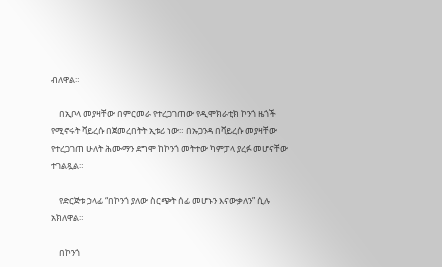ብለዋል።

    በኢቦላ መያዛቸው በምርመራ የተረጋገጠው የዲሞክራቲክ ኮንጎ ዜጎች የሚኖሩት ቫይረሱ በጀመረበትት ኢቱሪ ነው። በኡጋንዳ በቫይረሱ መያዛቸው የተረጋገጠ ሁለት ሕሙማን ደግሞ ከኮንጎ መትተው ካምፓላ ያረፉ መሆናቸው ተገልጿል።

    የድርጅቱ ኃላፊ “በኮንጎ ያለው ስርጭት ሰፊ መሆኑን እናውቃለን” ሲሉ አክለዋል።

    በኮንጎ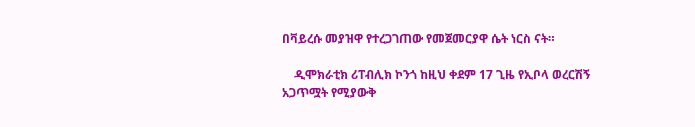በቫይረሱ መያዝዋ የተረጋገጠው የመጀመርያዋ ሴት ነርስ ናት።

    ዲሞክራቲክ ሪፐብሊክ ኮንጎ ከዚህ ቀደም 17 ጊዜ የኢቦላ ወረርሽኝ አጋጥሟት የሚያውቅ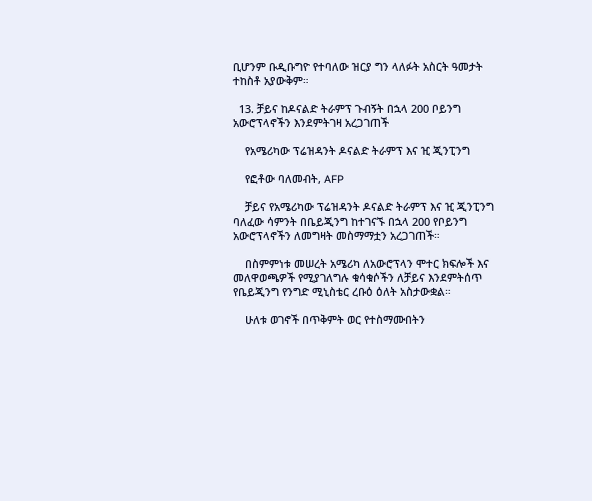ቢሆንም ቡዲቡግዮ የተባለው ዝርያ ግን ላለፉት አስርት ዓመታት ተከስቶ አያውቅም።

  13. ቻይና ከዶናልድ ትራምፕ ጉብኝት በኋላ 200 ቦይንግ አውሮፕላኖችን እንደምትገዛ አረጋገጠች

    የአሜሪካው ፕሬዝዳንት ዶናልድ ትራምፕ እና ዢ ጂንፒንግ

    የፎቶው ባለመብት, AFP

    ቻይና የአሜሪካው ፕሬዝዳንት ዶናልድ ትራምፕ እና ዢ ጂንፒንግ ባለፈው ሳምንት በቤይጂንግ ከተገናኙ በኋላ 200 የቦይንግ አውሮፕላኖችን ለመግዛት መስማማቷን አረጋገጠች።

    በስምምነቱ መሠረት አሜሪካ ለአውሮፕላን ሞተር ክፍሎች እና መለዋወጫዎች የሚያገለግሉ ቁሳቁሶችን ለቻይና እንደምትሰጥ የቤይጂንግ የንግድ ሚኒስቴር ረቡዕ ዕለት አስታውቋል።

    ሁለቱ ወገኖች በጥቅምት ወር የተስማሙበትን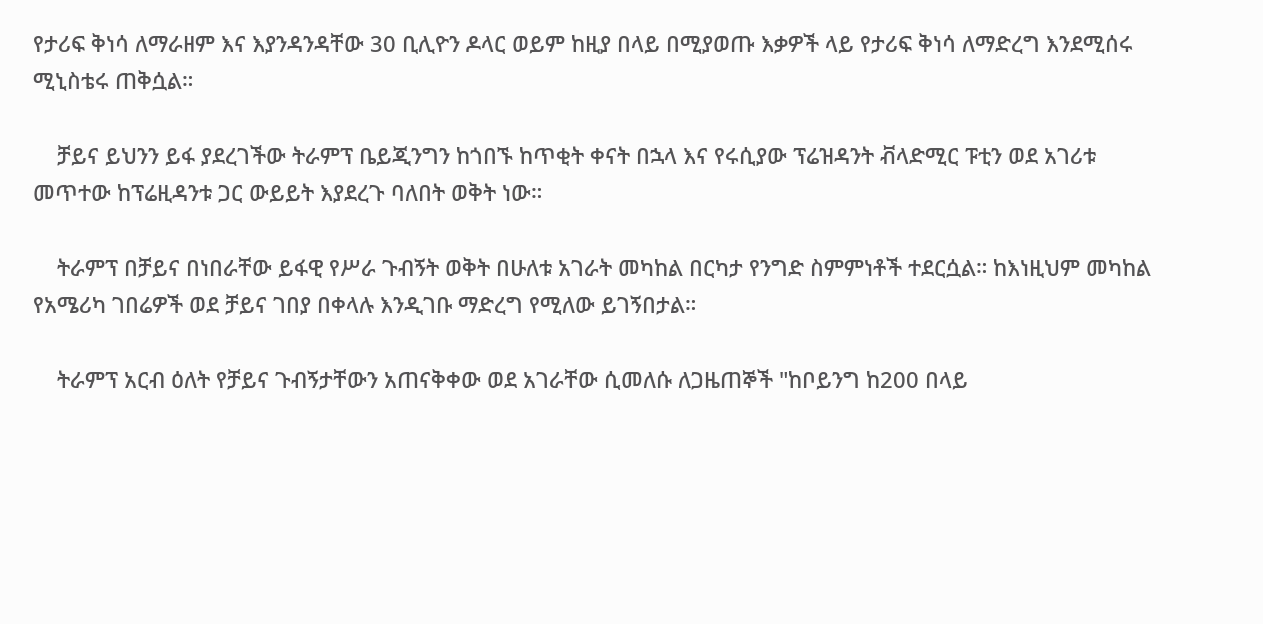የታሪፍ ቅነሳ ለማራዘም እና እያንዳንዳቸው 30 ቢሊዮን ዶላር ወይም ከዚያ በላይ በሚያወጡ እቃዎች ላይ የታሪፍ ቅነሳ ለማድረግ እንደሚሰሩ ሚኒስቴሩ ጠቅሷል።

    ቻይና ይህንን ይፋ ያደረገችው ትራምፕ ቤይጂንግን ከጎበኙ ከጥቂት ቀናት በኋላ እና የሩሲያው ፕሬዝዳንት ቭላድሚር ፑቲን ወደ አገሪቱ መጥተው ከፕሬዚዳንቱ ጋር ውይይት እያደረጉ ባለበት ወቅት ነው።

    ትራምፕ በቻይና በነበራቸው ይፋዊ የሥራ ጉብኝት ወቅት በሁለቱ አገራት መካከል በርካታ የንግድ ስምምነቶች ተደርሷል። ከእነዚህም መካከል የአሜሪካ ገበሬዎች ወደ ቻይና ገበያ በቀላሉ እንዲገቡ ማድረግ የሚለው ይገኝበታል።

    ትራምፕ አርብ ዕለት የቻይና ጉብኝታቸውን አጠናቅቀው ወደ አገራቸው ሲመለሱ ለጋዜጠኞች "ከቦይንግ ከ200 በላይ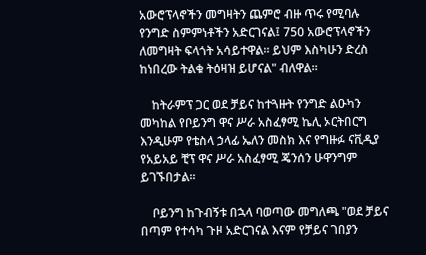አውሮፕላኖችን መግዛትን ጨምሮ ብዙ ጥሩ የሚባሉ የንግድ ስምምነቶችን አድርገናል፤ 750 አውሮፕላኖችን ለመግዛት ፍላጎት አሳይተዋል። ይህም እስካሁን ድረስ ከነበረው ትልቁ ትዕዛዝ ይሆናል" ብለዋል።

    ከትራምፕ ጋር ወደ ቻይና ከተጓዙት የንግድ ልዑካን መካከል የቦይንግ ዋና ሥራ አስፈፃሚ ኬሊ ኦርትበርግ እንዲሁም የቴስላ ኃላፊ ኤለን መስክ እና የግዙፉ ናቪዲያ የአይአይ ቺፕ ዋና ሥራ አስፈፃሚ ጄንሰን ሁዋንግም ይገኙበታል።

    ቦይንግ ከጉብኝቱ በኋላ ባወጣው መግለጫ "ወደ ቻይና በጣም የተሳካ ጉዞ አድርገናል እናም የቻይና ገበያን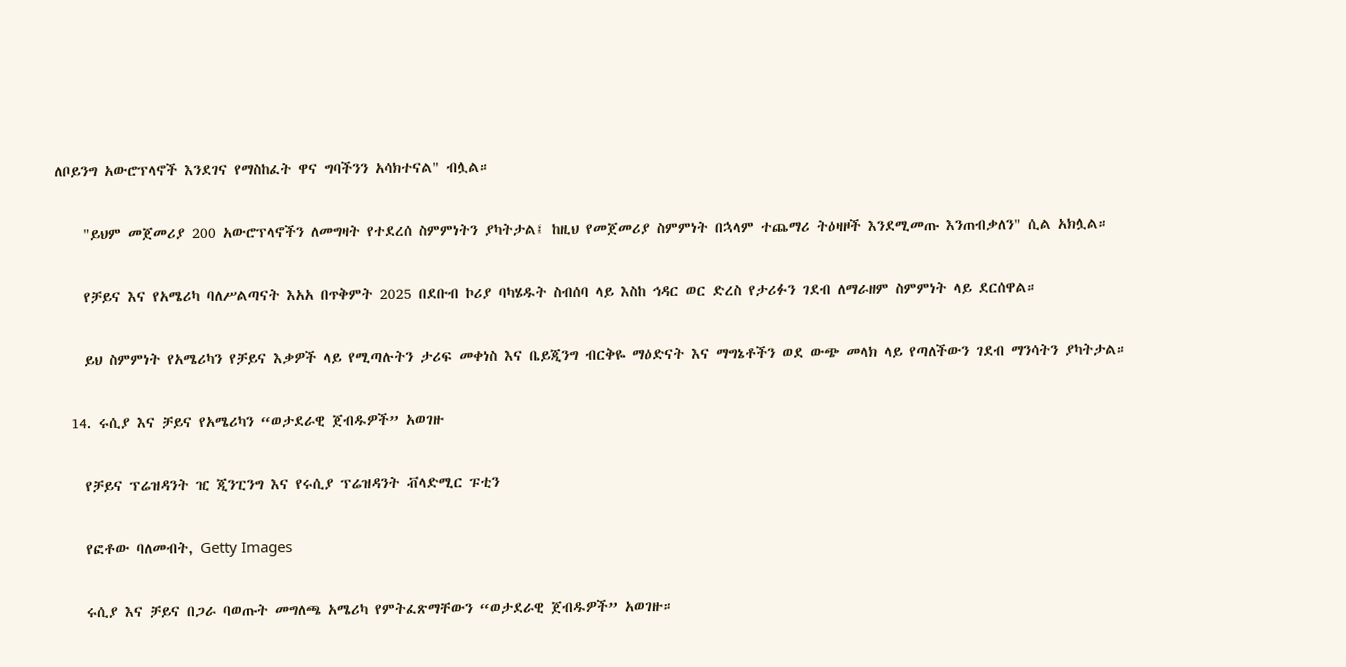ለቦይንግ አውሮፕላኖች እንደገና የማስከፈት ዋና ግባችንን አሳክተናል" ብሏል።

    "ይህም መጀመሪያ 200 አውሮፕላኖችን ለመግዛት የተደረሰ ስምምነትን ያካትታል፤ ከዚህ የመጀመሪያ ስምምነት በኋላም ተጨማሪ ትዕዛዞች እንደሚመጡ እንጠብቃለን" ሲል አክሏል።

    የቻይና እና የአሜሪካ ባለሥልጣናት እአአ በጥቅምት 2025 በደቡብ ኮሪያ ባካሄዱት ስብሰባ ላይ እስከ ኅዳር ወር ድረስ የታሪፉን ገደብ ለማራዘም ስምምነት ላይ ደርሰዋል።

    ይህ ስምምነት የአሜሪካን የቻይና እቃዎች ላይ የሚጣሉትን ታሪፍ መቀነስ እና ቤይጂንግ ብርቅዬ ማዕድናት እና ማግኔቶችን ወደ ውጭ መላክ ላይ የጣለችውን ገደብ ማንሳትን ያካትታል።

  14. ሩሲያ እና ቻይና የአሜሪካን “ወታደራዊ ጀብዱዎች” አወገዙ

    የቻይና ፕሬዝዳንት ዢ ጂንፒንግ እና የሩሲያ ፕሬዝዳንት ቭላድሚር ፑቲን

    የፎቶው ባለመብት, Getty Images

    ሩሲያ እና ቻይና በጋራ ባወጡት መግለጫ አሜሪካ የምትፈጽማቸውን “ወታደራዊ ጀብዱዎች” አወገዙ።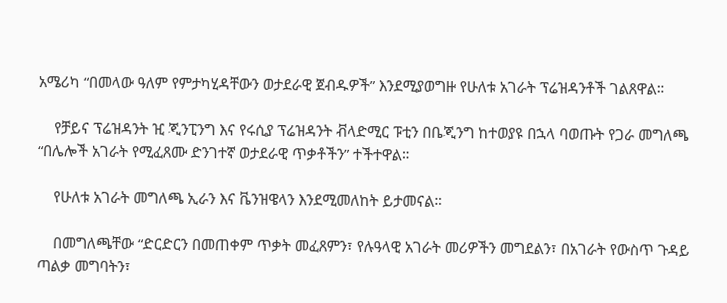አሜሪካ “በመላው ዓለም የምታካሂዳቸውን ወታደራዊ ጀብዱዎች” እንደሚያወግዙ የሁለቱ አገራት ፕሬዝዳንቶች ገልጸዋል።

    የቻይና ፕሬዝዳንት ዢ ጂንፒንግ እና የሩሲያ ፕሬዝዳንት ቭላድሚር ፑቲን በቤጂንግ ከተወያዩ በኋላ ባወጡት የጋራ መግለጫ “በሌሎች አገራት የሚፈጸሙ ድንገተኛ ወታደራዊ ጥቃቶችን” ተችተዋል።

    የሁለቱ አገራት መግለጫ ኢራን እና ቬንዝዌላን እንደሚመለከት ይታመናል።

    በመግለጫቸው “ድርድርን በመጠቀም ጥቃት መፈጸምን፣ የሉዓላዊ አገራት መሪዎችን መግደልን፣ በአገራት የውስጥ ጉዳይ ጣልቃ መግባትን፣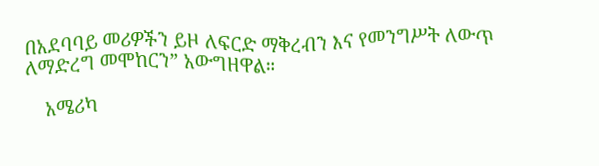በአደባባይ መሪዎችን ይዞ ለፍርድ ማቅረብን እና የመንግሥት ለውጥ ለማድረግ መሞከርን” አውግዘዋል።

    አሜሪካ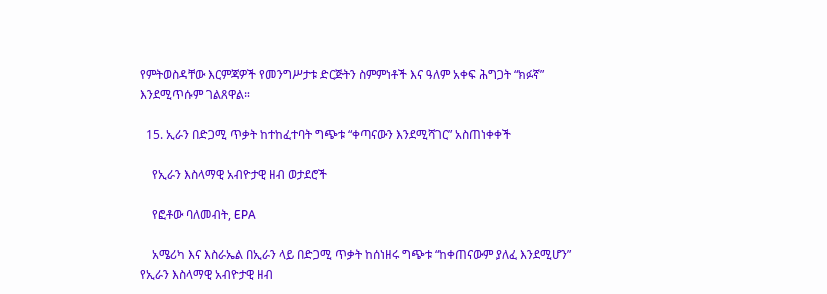የምትወስዳቸው እርምጃዎች የመንግሥታቱ ድርጅትን ስምምነቶች እና ዓለም አቀፍ ሕግጋት “ክፉኛ” እንደሚጥሱም ገልጸዋል።

  15. ኢራን በድጋሚ ጥቃት ከተከፈተባት ግጭቱ “ቀጣናውን እንደሚሻገር” አስጠነቀቀች

    የኢራን እስላማዊ አብዮታዊ ዘብ ወታደሮች

    የፎቶው ባለመብት, EPA

    አሜሪካ እና እስራኤል በኢራን ላይ በድጋሚ ጥቃት ከሰነዘሩ ግጭቱ “ከቀጠናውም ያለፈ እንደሚሆን” የኢራን እስላማዊ አብዮታዊ ዘብ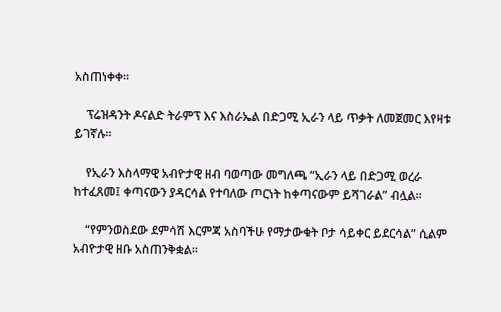አስጠነቀቀ።

    ፕሬዝዳንት ዶናልድ ትራምፕ እና እስራኤል በድጋሚ ኢራን ላይ ጥቃት ለመጀመር እየዛቱ ይገኛሉ።

    የኢራን እስላማዊ አብዮታዊ ዘብ ባወጣው መግለጫ “ኢራን ላይ በድጋሚ ወረራ ከተፈጸመ፤ ቀጣናውን ያዳርሳል የተባለው ጦርነት ከቀጣናውም ይሻገራል” ብሏል።

    “የምንወስደው ደምሳሽ እርምጃ አስባችሁ የማታውቁት ቦታ ሳይቀር ይደርሳል” ሲልም አብዮታዊ ዘቡ አስጠንቅቋል።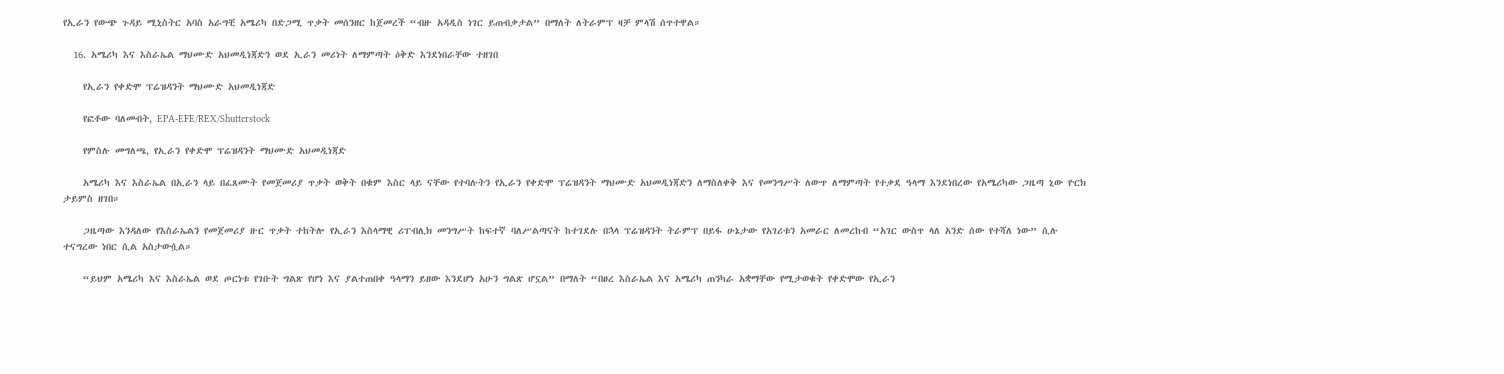የኢራን የውጭ ጉዳይ ሚኒስትር አባስ አራግቺ አሜሪካ በድጋሚ ጥቃት መሰንዘር ከጀመረች “ብዙ አዳዲስ ነገር ይጠብቃታል” በማለት ለትራምፕ ዛቻ ምላሽ ሰጥተዋል።

  16. አሜሪካ እና እስራኤል ማህሙድ አህመዲነጃድን ወደ ኢራን መሪነት ለማምጣት ዕቅድ እንደነበራቸው ተዘገበ

    የኢራን የቀድሞ ፕሬዝዳንት ማህሙድ አህመዲነጃድ

    የፎቶው ባለመብት, EPA-EFE/REX/Shutterstock

    የምስሉ መግለጫ, የኢራን የቀድሞ ፕሬዝዳንት ማህሙድ አህመዲነጃድ

    አሜሪካ እና እስራኤል በኢራን ላይ በፈጸሙት የመጀመሪያ ጥቃት ወቅት በቁም እስር ላይ ናቸው የተባሉትን የኢራን የቀድሞ ፕሬዝዳንት ማህሙድ አህመዲነጃድን ለማስለቀቅ እና የመንግሥት ለውጥ ለማምጣት የተቃደ ዓላማ እንደነበረው የአሜሪካው ጋዜጣ ኒው ዮርክ ታይምስ ዘገበ።

    ጋዜጣው እንዳለው የእስራኤልን የመጀመሪያ ዙር ጥቃት ተከትሎ የኢራን እስላማዊ ሪፐብሊክ መንግሥት ከፍተኛ ባለሥልጣናት ከተገደሉ በኋላ ፕሬዝዳንት ትራምፕ በይፋ ሁኔታው የአገሪቱን አመራር ለመረከብ “አገር ውስጥ ላለ አንድ ሰው የተሻለ ነው” ሲሉ ተናግረው ነበር ሲል አስታውሷል።

    “ይህም አሜሪካ እና እስራኤል ወደ ጦርነቱ የገቡት ግልጽ የሆነ እና ያልተጠበቀ ዓላማን ይዘው እንደሆነ አሁን ግልጽ ሆኗል” በማለት “በፀረ እስራኤል እና አሜሪካ ጠንካራ አቋማቸው የሚታወቁት የቀድሞው የኢራን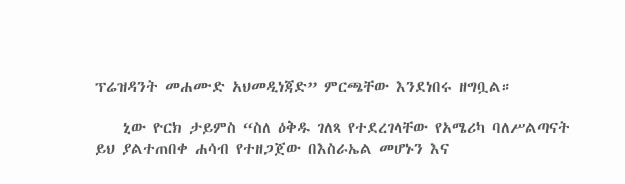ፕሬዝዳንት መሐሙድ አህመዲነጃድ” ምርጫቸው እንደነበሩ ዘግቧል።

    ኒው ዮርክ ታይምስ “ስለ ዕቅዱ ገለጻ የተደረገላቸው የአሜሪካ ባለሥልጣናት ይህ ያልተጠበቀ ሐሳብ የተዘጋጀው በእስራኤል መሆኑን እና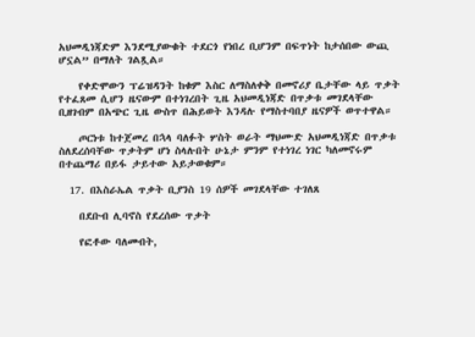አህመዲነጃድም እንደሚያውቁት ተደርጎ የነበረ ቢሆንም በፍጥነት ከታሰበው ውጪ ሆኗል” በማለት ገልጿል።

    የቀድሞውን ፕሬዝዳንት ከቁም እስር ለማስለቀቅ በመኖሪያ ቤታቸው ላይ ጥቃት የተፈጸመ ሲሆን ዜናውም በተነገረበት ጊዜ አህመዲነጃድ በጥቃቱ መገደላቸው ቢዘገብም በአጭር ጊዜ ውስጥ በሕይወት እንዳሉ የማስተባበያ ዜናዎች ወጥተዋል።

    ጦርነቱ ከተጀመረ በኋላ ባለፉት ሦስት ወራት ማህሙድ አህመዲነጃድ በጥቃቱ ስለደረሰባቸው ጥቃትም ሆነ ስላሉበት ሁኔታ ምንም የተነገረ ነገር ካለመኖሩም በተጨማሪ በይፋ ታይተው አይታወቁም።

  17. በእስራኤል ጥቃት ቢያንስ 19 ሰዎች መገደላቸው ተገለጸ

    በደቡብ ሊባኖስ የደረሰው ጥቃት

    የፎቶው ባለመብት,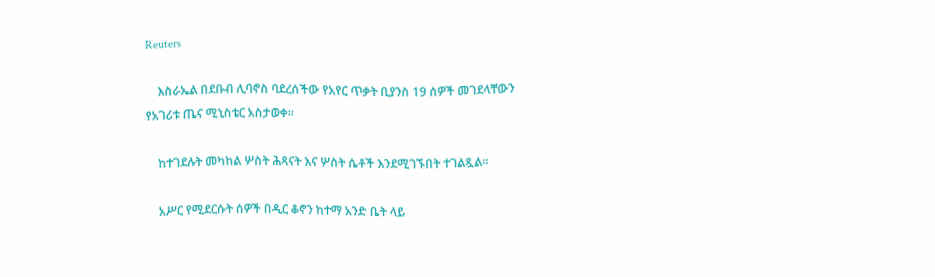Reuters

    እስራኤል በደቡብ ሊባኖስ ባደረሰችው የአየር ጥቃት ቢያንስ 19 ሰዎች መገደላቸውን የአገሪቱ ጤና ሚኒስቴር አስታወቀ።

    ከተገደሉት መካከል ሦስት ሕጻናት እና ሦስት ሴቶች እንደሚገኙበት ተገልጿል።

    አሥር የሚደርሱት ሰዎች በዲር ቆኖን ከተማ አንድ ቤት ላይ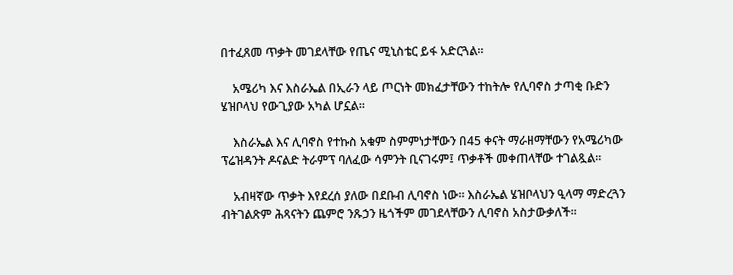በተፈጸመ ጥቃት መገደላቸው የጤና ሚኒስቴር ይፋ አድርጓል።

    አሜሪካ እና እስራኤል በኢራን ላይ ጦርነት መክፈታቸውን ተከትሎ የሊባኖስ ታጣቂ ቡድን ሄዝቦላህ የውጊያው አካል ሆኗል።

    እስራኤል እና ሊባኖስ የተኩስ አቁም ስምምነታቸውን በ45 ቀናት ማራዘማቸውን የአሜሪካው ፕሬዝዳንት ዶናልድ ትራምፕ ባለፈው ሳምንት ቢናገሩም፤ ጥቃቶች መቀጠላቸው ተገልጿል።

    አብዛኛው ጥቃት እየደረሰ ያለው በደቡብ ሊባኖስ ነው። እስራኤል ሄዝቦላህን ዒላማ ማድረጓን ብትገልጽም ሕጻናትን ጨምሮ ንጹኃን ዜጎችም መገደላቸውን ሊባኖስ አስታውቃለች።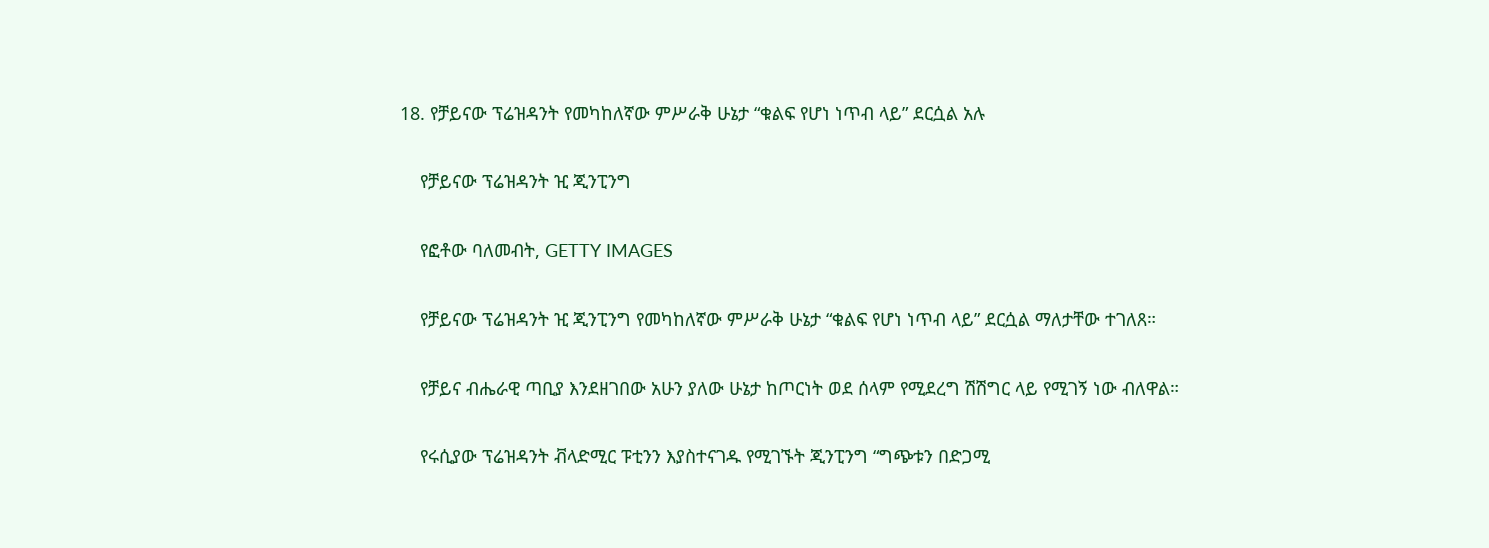18. የቻይናው ፕሬዝዳንት የመካከለኛው ምሥራቅ ሁኔታ “ቁልፍ የሆነ ነጥብ ላይ” ደርሷል አሉ

    የቻይናው ፕሬዝዳንት ዢ ጂንፒንግ

    የፎቶው ባለመብት, GETTY IMAGES

    የቻይናው ፕሬዝዳንት ዢ ጂንፒንግ የመካከለኛው ምሥራቅ ሁኔታ “ቁልፍ የሆነ ነጥብ ላይ” ደርሷል ማለታቸው ተገለጸ።

    የቻይና ብሔራዊ ጣቢያ እንደዘገበው አሁን ያለው ሁኔታ ከጦርነት ወደ ሰላም የሚደረግ ሽሽግር ላይ የሚገኝ ነው ብለዋል።

    የሩሲያው ፕሬዝዳንት ቭላድሚር ፑቲንን እያስተናገዱ የሚገኙት ጂንፒንግ “ግጭቱን በድጋሚ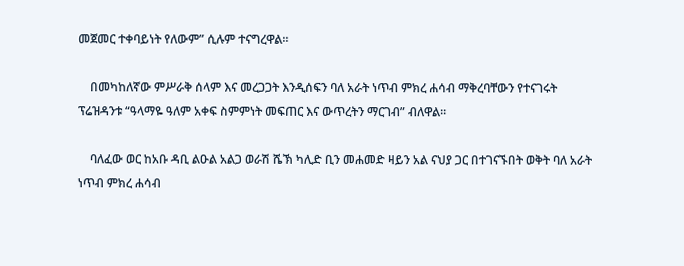መጀመር ተቀባይነት የለውም” ሲሉም ተናግረዋል።

    በመካከለኛው ምሥራቅ ሰላም እና መረጋጋት እንዲሰፍን ባለ አራት ነጥብ ምክረ ሐሳብ ማቅረባቸውን የተናገሩት ፕሬዝዳንቱ “ዓላማዬ ዓለም አቀፍ ስምምነት መፍጠር እና ውጥረትን ማርገብ” ብለዋል።

    ባለፈው ወር ከአቡ ዳቢ ልዑል አልጋ ወራሽ ሼኽ ካሊድ ቢን መሐመድ ዛይን አል ናህያ ጋር በተገናኙበት ወቅት ባለ አራት ነጥብ ምክረ ሐሳብ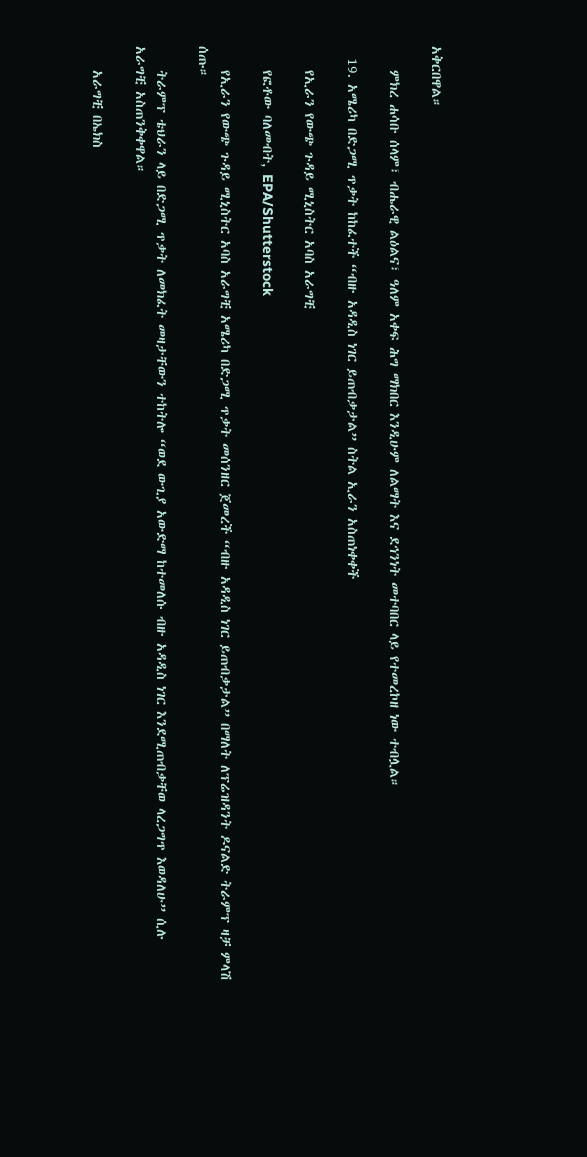አቅርበዋል።

    ምክረ ሐሳቡ ሰላም፣ ብሔራዊ ልዕልና፣ ዓለም አቀፍ ሕግ ማክበር እንዲሁም ለልማት እና ደኅንነት መተባበር ላይ የተመረኮዘ ነው ተብሏል።

  19. አሜሪካ በድጋሚ ጥቃት ከከፈተች “ብዙ አዳዲስ ነገር ይጠብቃታል” ስትል ኢራን አስጠነቀቀች

    የኢራን የውጭ ጉዳይ ሚኒስትር አባስ አራግቺ

    የፎቶው ባለመብት, EPA/Shutterstock

    የኢራን የውጭ ጉዳይ ሚኒስትር አባስ አራግቺ አሜሪካ በድጋሚ ጥቃት መሰንዘር ጀመረች “ብዙ አዳዲስ ነገር ይጠብቃታል” በማለት ለፕሬዝዳንት ዶናልድ ትራምፕ ዛቻ ምላሽ ሰጡ።

    ትራምፕ ቴህራን ላይ በድጋሚ ጥቃት ለመክፈት መዛታቸውን ተከትሎ “ወደ ውጊያ አውድማ ከተመለሱ ብዙ አዳዲስ ነገር እንደሚጠብቃቸወ ላረጋግጥ እወዳለሁ” ሲሉ አራግቺ አስጠንቅቀዋል።

    አራግቺ በኤክስ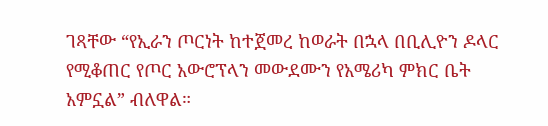ገጻቸው “የኢራን ጦርነት ከተጀመረ ከወራት በኋላ በቢሊዮን ዶላር የሚቆጠር የጦር አውሮፕላን መውደሙን የአሜሪካ ምክር ቤት አምኗል” ብለዋል።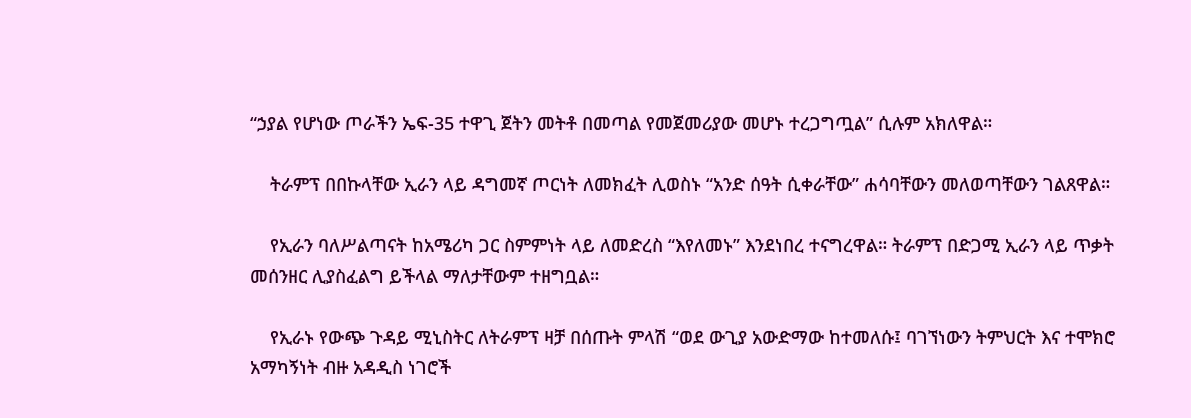“ኃያል የሆነው ጦራችን ኤፍ-35 ተዋጊ ጀትን መትቶ በመጣል የመጀመሪያው መሆኑ ተረጋግጧል” ሲሉም አክለዋል።

    ትራምፕ በበኩላቸው ኢራን ላይ ዳግመኛ ጦርነት ለመክፈት ሊወስኑ “አንድ ሰዓት ሲቀራቸው” ሐሳባቸውን መለወጣቸውን ገልጸዋል።

    የኢራን ባለሥልጣናት ከአሜሪካ ጋር ስምምነት ላይ ለመድረስ “እየለመኑ” እንደነበረ ተናግረዋል። ትራምፕ በድጋሚ ኢራን ላይ ጥቃት መሰንዘር ሊያስፈልግ ይችላል ማለታቸውም ተዘግቧል።

    የኢራኑ የውጭ ጉዳይ ሚኒስትር ለትራምፕ ዛቻ በሰጡት ምላሽ “ወደ ውጊያ አውድማው ከተመለሱ፤ ባገኘነውን ትምህርት እና ተሞክሮ አማካኝነት ብዙ አዳዲስ ነገሮች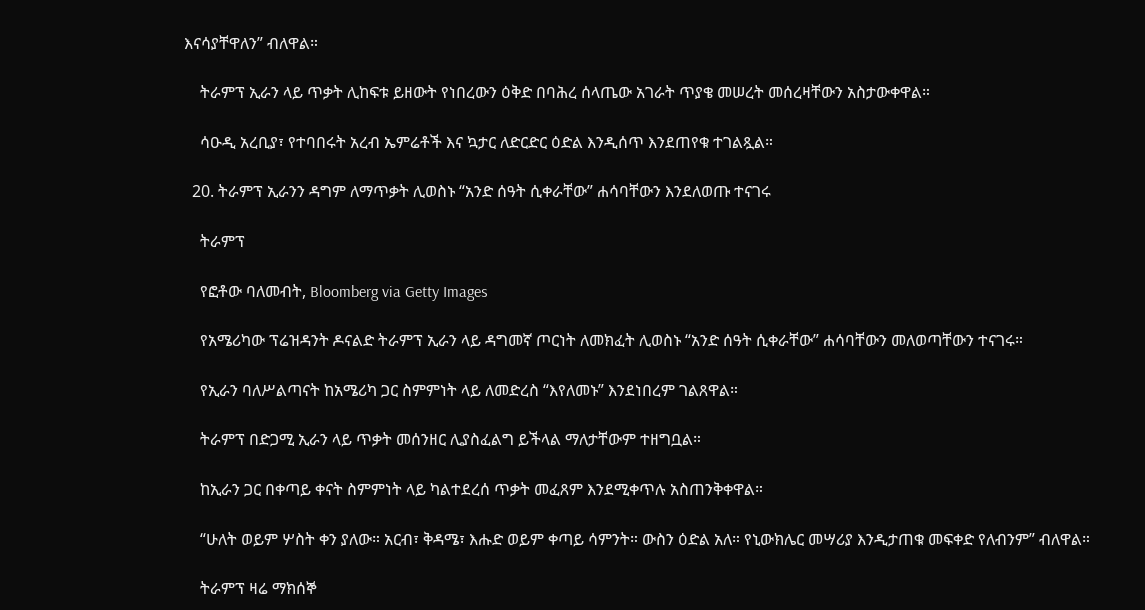እናሳያቸዋለን” ብለዋል።

    ትራምፕ ኢራን ላይ ጥቃት ሊከፍቱ ይዘውት የነበረውን ዕቅድ በባሕረ ሰላጤው አገራት ጥያቄ መሠረት መሰረዛቸውን አስታውቀዋል።

    ሳዑዲ አረቢያ፣ የተባበሩት አረብ ኤምሬቶች እና ኳታር ለድርድር ዕድል እንዲሰጥ እንደጠየቁ ተገልጿል።

  20. ትራምፕ ኢራንን ዳግም ለማጥቃት ሊወስኑ “አንድ ሰዓት ሲቀራቸው” ሐሳባቸውን እንደለወጡ ተናገሩ

    ትራምፕ

    የፎቶው ባለመብት, Bloomberg via Getty Images

    የአሜሪካው ፕሬዝዳንት ዶናልድ ትራምፕ ኢራን ላይ ዳግመኛ ጦርነት ለመክፈት ሊወስኑ “አንድ ሰዓት ሲቀራቸው” ሐሳባቸውን መለወጣቸውን ተናገሩ።

    የኢራን ባለሥልጣናት ከአሜሪካ ጋር ስምምነት ላይ ለመድረስ “እየለመኑ” እንደነበረም ገልጸዋል።

    ትራምፕ በድጋሚ ኢራን ላይ ጥቃት መሰንዘር ሊያስፈልግ ይችላል ማለታቸውም ተዘግቧል።

    ከኢራን ጋር በቀጣይ ቀናት ስምምነት ላይ ካልተደረሰ ጥቃት መፈጸም እንደሚቀጥሉ አስጠንቅቀዋል።

    “ሁለት ወይም ሦስት ቀን ያለው። አርብ፣ ቅዳሜ፣ እሑድ ወይም ቀጣይ ሳምንት። ውስን ዕድል አለ። የኒውክሌር መሣሪያ እንዲታጠቁ መፍቀድ የለብንም” ብለዋል።

    ትራምፕ ዛሬ ማክሰኞ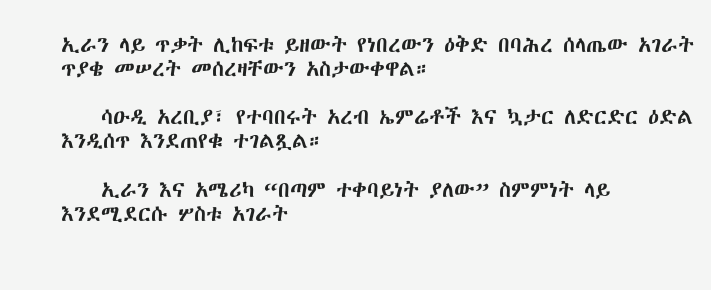ኢራን ላይ ጥቃት ሊከፍቱ ይዘውት የነበረውን ዕቅድ በባሕረ ሰላጤው አገራት ጥያቄ መሠረት መሰረዛቸውን አስታውቀዋል።

    ሳዑዲ አረቢያ፣ የተባበሩት አረብ ኤምሬቶች እና ኳታር ለድርድር ዕድል እንዲሰጥ እንደጠየቁ ተገልጿል።

    ኢራን እና አሜሪካ “በጣም ተቀባይነት ያለው” ስምምነት ላይ እንደሚደርሱ ሦስቱ አገራት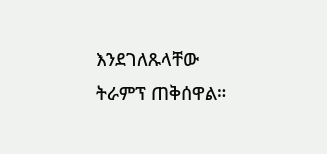እንደገለጹላቸው ትራምፕ ጠቅሰዋል።